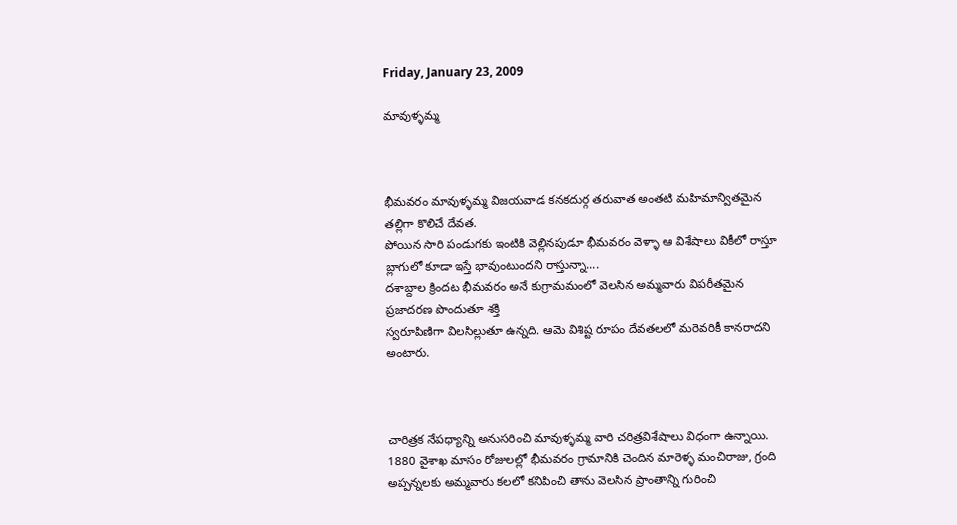Friday, January 23, 2009

మావుళ్ళమ్మ



భీమవరం మావుళ్ళమ్మ విజయవాడ కనకదుర్గ తరువాత అంతటి మహిమాన్వితమైన తల్లిగా కొలిచే దేవత.
పోయిన సారి పండుగకు ఇంటికి వెల్లినపుడూ భీమవరం వెళ్ళా ఆ విశేషాలు వికీలో రాస్తూ బ్లాగులో కూడా ఇస్తే భావుంటుందని రాస్తున్నా....
దశాబ్దాల క్రిందట భీమవరం అనే కుగ్రామమంలో వెలసిన అమ్మవారు విపరీతమైన ప్రజాదరణ పొందుతూ శక్తి
స్వరూపిణిగా విలసిల్లుతూ ఉన్నది. ఆమె విశిష్ట రూపం దేవతలలో మరెవరికీ కానరాదని అంటారు.



చారిత్రక నేపధ్యాన్ని అనుసరించి మావుళ్ళమ్మ వారి చరిత్రవిశేషాలు విధంగా ఉన్నాయి. 1880 వైశాఖ మాసం రోజులల్లో భీమవరం గ్రామానికి చెందిన మారెళ్ళ మంచిరాజు, గ్రంది అప్పన్నలకు అమ్మవారు కలలో కనిపించి తాను వెలసిన ప్రాంతాన్ని గురించి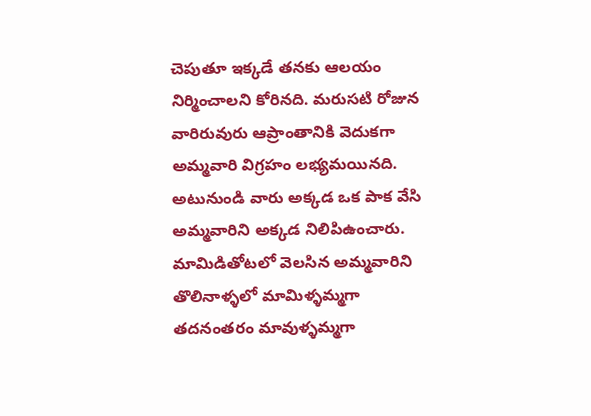చెపుతూ ఇక్కడే తనకు ఆలయం నిర్మించాలని కోరినది. మరుసటి రోజున వారిరువురు ఆప్రాంతానికి వెదుకగా అమ్మవారి విగ్రహం లభ్యమయినది. అటునుండి వారు అక్కడ ఒక పాక వేసి అమ్మవారిని అక్కడ నిలిపిఉంచారు. మామిడితోటలో వెలసిన అమ్మవారిని తొలినాళ్ళలో మామిళ్ళమ్మగా తదనంతరం మావుళ్ళమ్మగా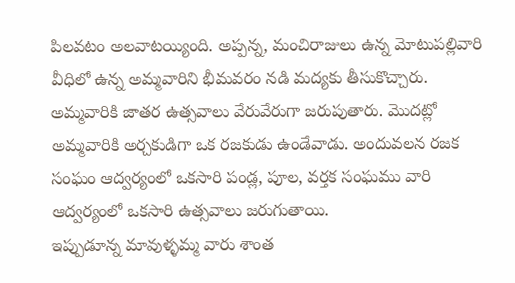పిలవటం అలవాటయ్యింది. అప్పన్న, మంచిరాజులు ఉన్న మోటుపల్లివారి వీధిలో ఉన్న అమ్మవారిని భీమవరం నడి మద్యకు తీసుకొచ్చారు. అమ్మవారికి జాతర ఉత్సవాలు వేరువేరుగా జరుపుతారు. మొదట్లో అమ్మవారికి అర్చకుడిగా ఒక రజకుడు ఉండేవాడు. అందువలన రజక సంఘం ఆద్వర్యంలో ఒకసారి పండ్ల, పూల, వర్తక సంఘము వారి ఆద్వర్యంలో ఒకసారి ఉత్సవాలు జరుగుతాయి.
ఇప్పుడూన్న మావుళ్ళమ్మ వారు శాంత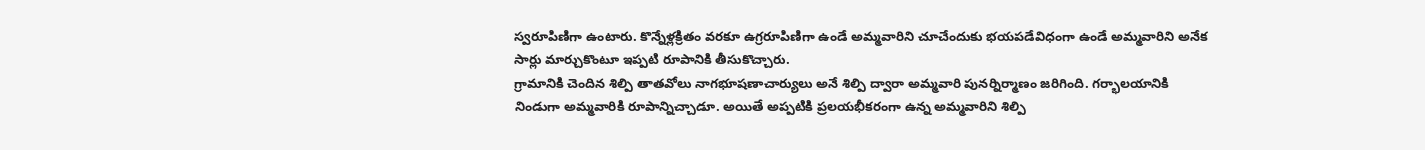స్వరూపిణిగా ఉంటారు. కొన్నేళ్లక్రితం వరకూ ఉగ్రరూపిణిగా ఉండే అమ్మవారిని చూచేందుకు భయపడేవిధంగా ఉండే అమ్మవారిని అనేక సార్లు మార్చుకొంటూ ఇప్పటి రూపానికి తీసుకొచ్చారు.
గ్రామానికి చెందిన శిల్పి తాతవోలు నాగభూషణాచార్యులు అనే శిల్పి ద్వారా అమ్మవారి పునర్నిర్మాణం జరిగింది. గర్భాలయానికి నిండుగా అమ్మవారికి రూపాన్నిచ్చాడూ. అయితే అప్పటికి ప్రలయభీకరంగా ఉన్న అమ్మవారిని శిల్పి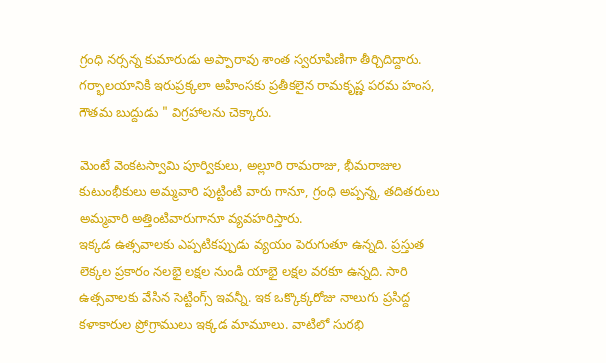గ్రంధి నర్సన్న కుమారుడు అప్పారావు శాంత స్వరూపిణిగా తీర్చిదిద్దారు. గర్భాలయానికి ఇరుప్రక్కలా అహింసకు ప్రతీకలైన రామకృష్ణ పరమ హంస, గౌతమ బుద్దుడు " విగ్రహాలను చెక్కారు.

మెంటే వెంకటస్వామి పూర్వికులు, అల్లూరి రామరాజు, భీమరాజుల కుటుంభీకులు అమ్మవారి పుట్టింటి వారు గానూ, గ్రంధి అప్పన్న, తదితరులు అమ్మవారి అత్తింటివారుగానూ వ్యవహరిస్తారు.
ఇక్కడ ఉత్సవాలకు ఎప్పటికప్పుడు వ్యయం పెరుగుతూ ఉన్నది. ప్రస్తుత లెక్కల ప్రకారం నలభై లక్షల నుండి యాభై లక్షల వరకూ ఉన్నది. సారి ఉత్సవాలకు వేసిన సెట్టింగ్స్ ఇవన్నీ. ఇక ఒక్కొక్కరోజు నాలుగు ప్రసిద్ద కళాకారుల ప్రోగ్రాములు ఇక్కడ మామూలు. వాటిలో సురభి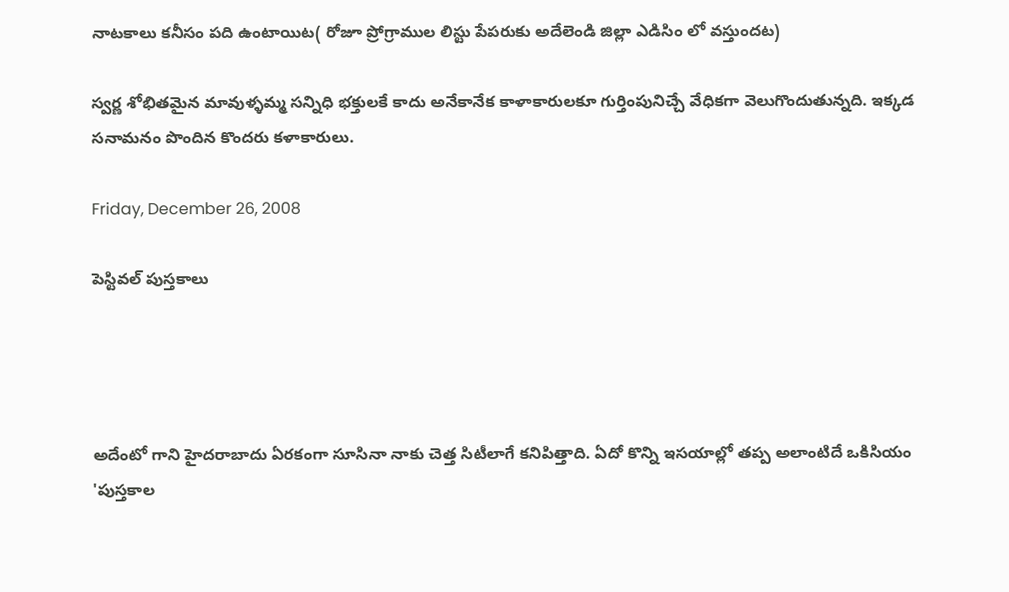నాటకాలు కనీసం పది ఉంటాయిట( రోజూ ప్రోగ్రాముల లిస్టు పేపరుకు అదేలెండి జిల్లా ఎడిసిం లో వస్తుందట)

స్వర్ణ శోభితమైన మావుళ్ళమ్మ సన్నిధి భక్తులకే కాదు అనేకానేక కాళాకారులకూ గుర్తింపునిచ్చే వేధికగా వెలుగొందుతున్నది. ఇక్కడ సనామనం పొందిన కొందరు కళాకారులు.

Friday, December 26, 2008

పెస్టివల్ పుస్తకాలు




అదేంటో గాని హైదరాబాదు ఏరకంగా సూసినా నాకు చెత్త సిటీలాగే కనిపిత్తాది. ఏదో కొన్ని ఇసయాల్లో తప్ప అలాంటిదే ఒకిసియం 'పుస్తకాల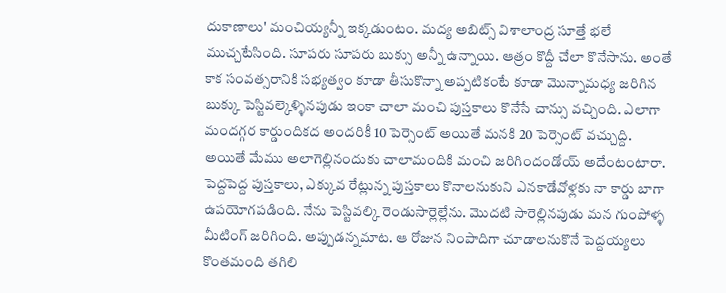దుకాణాలు' మంచియ్యన్నీ ఇక్కడుంటం. మద్య అబిట్స్ విశాలాంద్ర సూత్తే భలే ముచ్చటేసింది. సూపరు సూపరు బుక్సు అన్నీ ఉన్నాయి. ఆత్రం కొద్దీ చేలా కొనేసాను. అంతే కాక సంవత్సరానికి సభ్యత్వం కూడా తీసుకొన్నా అప్పటికంటే కూడా మొన్నామధ్య జరిగిన బుక్కు పెస్టివల్కెళ్ళినపుడు ఇంకా చాలా మంచి పుస్తకాలు కొనేసే చాన్సు వచ్చింది. ఎలాగా మందగ్గర కార్డుందికద అందరికీ 10 పెర్సెంట్ అయితే మనకి 20 పెర్సెంట్ వచ్చుద్ది.
అయితే మేము అలాగెల్లినందుకు చాలామందికి మంచి జరిగిందండోయ్ అదేంటంటారా.
పెద్దపెద్ద పుస్తకాలు, ఎక్కువ రేట్లున్న పుస్తకాలు కొనాలనుకుని ఎనకాడేవోళ్లకు నా కార్డు బాగా ఉపయోగపడింది. నేను పెస్టివల్కి రెండుసార్లెల్లేను. మొదటి సారెల్లినపుడు మన గుంపోళ్ళ మీటింగ్ జరిగింది. అప్పుడన్నమాట. ఆ రోజున నింపాదిగా చూడాలనుకొనే పెద్దయ్యలు కొంతమంది తగిలి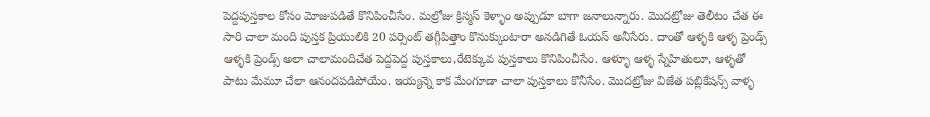పెద్దపుస్తకాల కోసం మోజుపడితే కొనిపించీసేం. మల్రోజు క్రిస్మస్ కెళ్ళాం అప్పుడూ బాగా జనాలున్నారు. మొదట్రోజు తెలీటం చేత ఈ సారి చాలా మంది పుస్తక ప్రియులికి 20 పర్సెంట్ తగ్గీపిత్తాం కొనుక్కుంటారా అనడిగితే ఓయస్ అనీసేరు. దాంతో ఆళ్ళకి ఆళ్ళ ప్రెండ్స్ ఆళ్ళకి ప్రెండ్స్ అలా చాలామందిచేత పెద్దపెద్ద పుస్తకాలు,రేటెక్కువ పుస్తకాలు కొనిపించీసేం. ఆళ్ళూ ఆళ్ళ స్నేహితులూ, ఆళ్ళతో పాటు మేమూ చేలా ఆనందపడిపోయేం. ఇయ్యన్నె కాక మేంగూడా చాలా పుస్తకాలు కొనీసేం. మొదట్రోజు విజేత పబ్లికేషన్స్ వాళ్ళ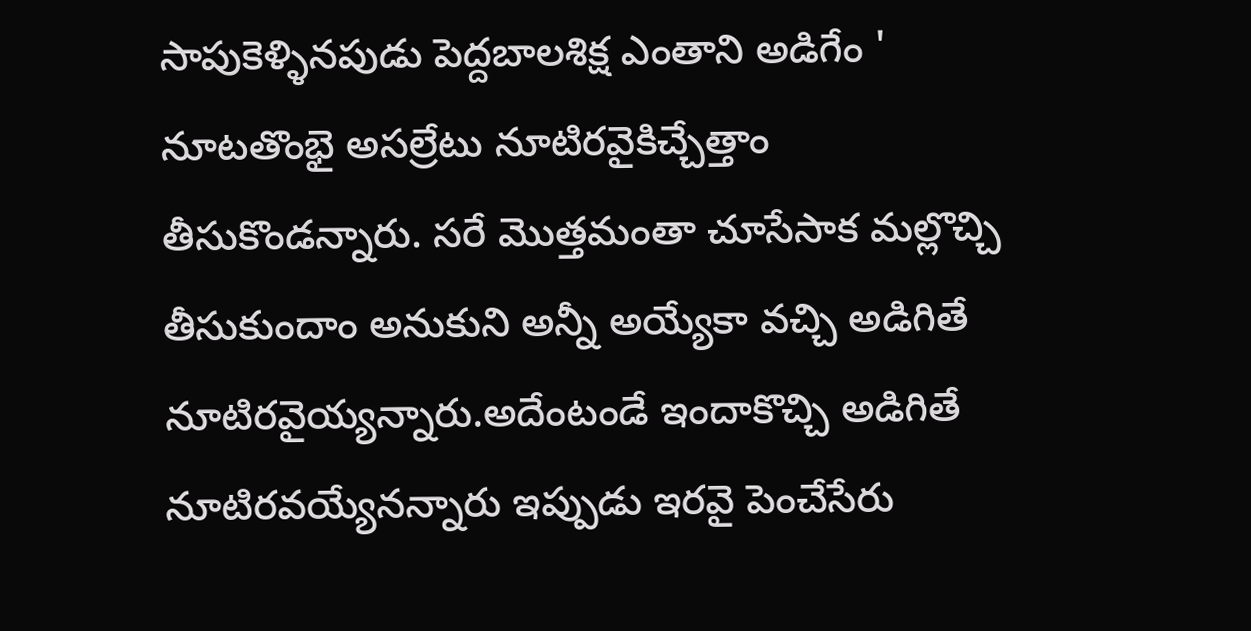సాపుకెళ్ళినపుడు పెద్దబాలశిక్ష ఎంతాని అడిగేం ' నూటతొంభై అసల్రేటు నూటిరవైకిచ్చేత్తాం తీసుకొండన్నారు. సరే మొత్తమంతా చూసేసాక మల్లొచ్చి తీసుకుందాం అనుకుని అన్నీ అయ్యేకా వచ్చి అడిగితే నూటిరవైయ్యన్నారు.అదేంటండే ఇందాకొచ్చి అడిగితే నూటిరవయ్యేనన్నారు ఇప్పుడు ఇరవై పెంచేసేరు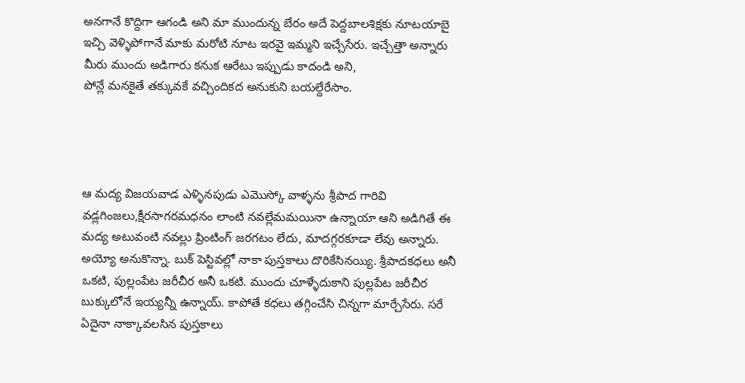అనగానే కొద్దిగా ఆగండి అని మా ముందున్న బేరం అదే పెద్దబాలశిక్షకు నూటయాబై ఇచ్చి వెళ్ళిపోగానే మాకు మరోటి నూట ఇరవై ఇమ్మని ఇచ్చేసేరు. ఇచ్చేత్తా అన్నారు మీరు ముందు అడిగారు కనుక ఆరేటు ఇప్పుడు కాదండి అని,
పోన్లే మనకైతే తక్కువకే వచ్చిందికద అనుకుని బయల్దేరేసాం.




ఆ మద్య విజయవాడ ఎళ్ళినపుడు ఎమొస్కో వాళ్ళను శ్రీపాద గారివి వడ్లగింజలు,క్షీరసాగరమధనం లాంటి నవల్లేమమయినా ఉన్నాయా ఆని అడిగితే ఈ మద్య అటువంటి నవల్లు ప్రింటింగ్ జరగటం లేదు, మాదగ్గరకూడా లేవు అన్నారు. అయ్యో అనుకొన్నా. బుక్ పెస్టివల్లో నాకా పుస్తకాలు దొరికేసినయ్యి. శ్రీపాదకధలు అనీ ఒకటి, పుల్లంపేట జరీచీర అనీ ఒకటి. ముందు చూళ్ళేదుకాని పుల్లపేట జరీచీర బుక్కులోనే ఇయ్యన్నీ ఉన్నాయ్. కాపోతే కధలు తగ్గించేసి చిన్నగా మార్చేసేరు. సరే ఏదైనా నాక్కావలసిన పుస్తకాలు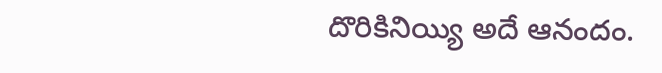దొరికినియ్యి అదే ఆనందం.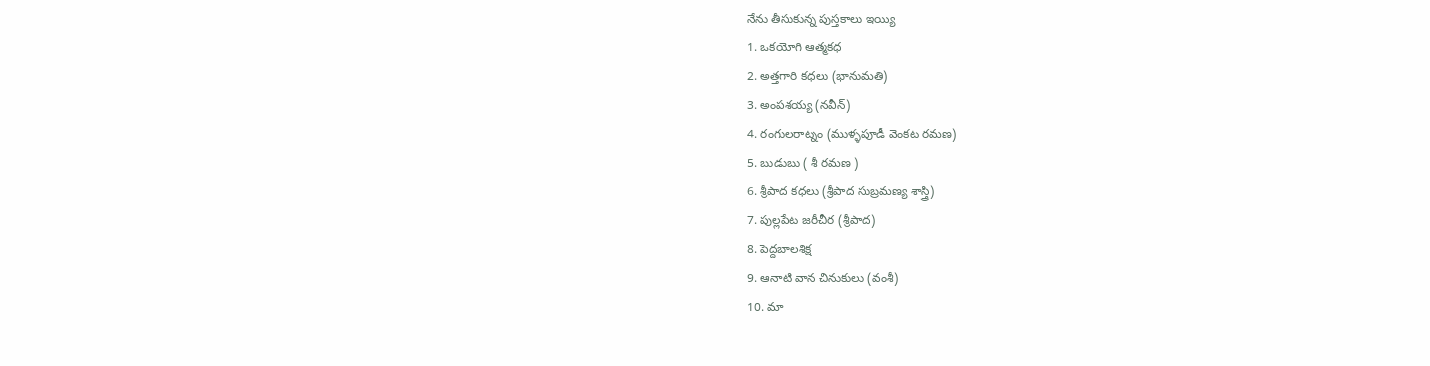నేను తీసుకున్న పుస్తకాలు ఇయ్యి
1. ఒకయోగి ఆత్మకధ
2. అత్తగారి కధలు (భానుమతి)
3. అంపశయ్య (నవీన్)
4. రంగులరాట్నం (ముళ్ళపూడీ వెంకట రమణ)
5. బుడుబు ( శీ రమణ )
6. శ్రీపాద కధలు (శ్రీపాద సుబ్రమణ్య శాస్త్రి)
7. పుల్లపేట జరీచీర (శ్రీపాద)
8. పెద్దబాలశిక్ష
9. ఆనాటి వాన చినుకులు (వంశీ)
10. మా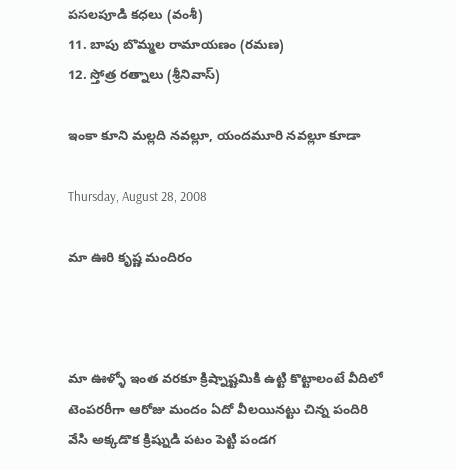పసలపూడి కధలు (వంశీ)
11. బాపు బొమ్మల రామాయణం (రమణ)
12. స్తోత్ర రత్నాలు (శ్రీనివాస్)

ఇంకా కూని మల్లది నవల్లూ, యందమూరి నవల్లూ కూడా

Thursday, August 28, 2008

మా ఊరి కృష్ణ మందిరం



మా ఊళ్ళో ఇంత వరకూ క్రిష్నాష్టమికి ఉట్టి కొట్టాలంటే వీదిలో టెంపరరీగా ఆరోజు మందం ఏదో వీలయినట్టు చిన్న పందిరి వేసి అక్కడొక క్రిష్నుడి పటం పెట్టి పండగ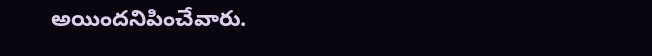అయిందనిపించేవారు.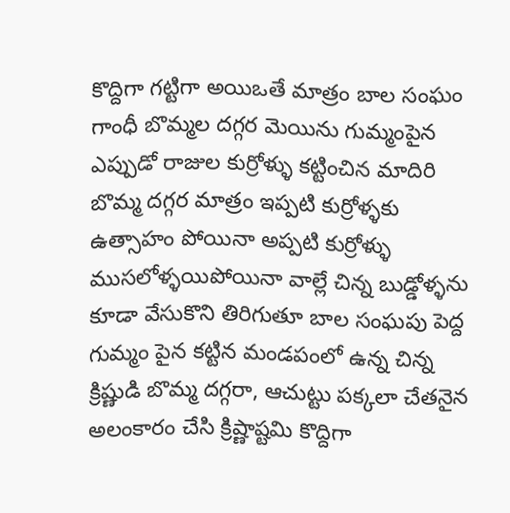కొద్దిగా గట్టిగా అయిఒతే మాత్రం బాల సంఘం గాంధీ బొమ్మల దగ్గర మెయిను గుమ్మంపైన ఎప్పుడో రాజుల కుర్రోళ్ళు కట్టించిన మాదిరి బొమ్మ దగ్గర మాత్రం ఇప్పటి కుర్రోళ్ళకు ఉత్సాహం పోయినా అప్పటి కుర్రోళ్ళు ముసలోళ్ళయిపోయినా వాల్లే చిన్న బుడ్డోళ్ళను కూడా వేసుకొని తిరిగుతూ బాల సంఘపు పెద్ద గుమ్మం పైన కట్టిన మండపంలో ఉన్న చిన్న క్రిష్ణుడి బొమ్మ దగ్గరా, ఆచుట్టు పక్కలా చేతనైన అలంకారం చేసి క్రిష్ణాష్టమి కొద్దిగా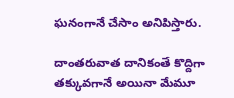ఘనంగానే చేసాం అనిపిస్తారు.

దాంతరువాత దానికంతే కొద్దిగా తక్కువగానే అయినా మేమూ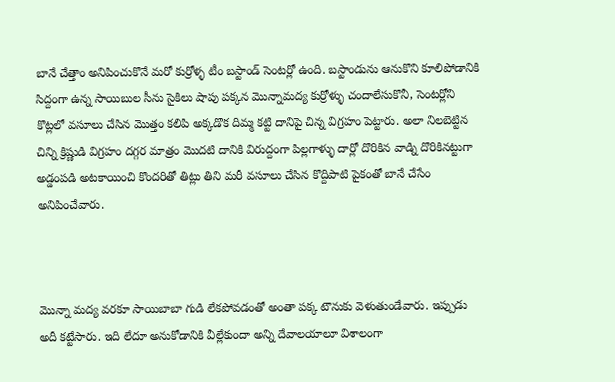బానే చేత్తాం అనిపించుకొనే మరో కుర్రోళ్ళ టీం బస్టాండ్ సెంటర్లో ఉంది. బస్టాండును ఆనుకొని కూలిపోడానికి సిద్దంగా ఉన్న సాయిబుల సీను సైకిలు షాపు పక్కన మొన్నామద్య కుర్రోళ్ళు చందాలేసుకొనీ, సెంటర్లోని కొట్లలో వసూలు చేసిన మొత్తం కలిపి అక్కడొక దిమ్మ కట్టి దానిపై చిన్న విగ్రహం పెట్టారు. అలా నిలబెట్టిన చిన్ని క్రిష్ణుడి విగ్రహం దగ్గర మాత్రం మొదటి దానికి విరుద్దంగా పిల్లగాళ్ళు దార్లో దొరికిన వాడ్ని దొరికినట్టుగా అడ్డంపడి అటకాయించి కొందరితో తిట్లు తిని మరీ వసూలు చేసిన కొద్దిపాటి పైకంతో బానే చేసేం అనిపించేవారు.



మొన్నా మద్య వరకూ సాయిబాబా గుడి లేకపోవడంతో అంతా పక్క టౌనుకు వెళుతుండేవారు. ఇప్పుడు అదీ కట్టేసారు. ఇది లేదూ అనుకోడానికి వీల్లేకుందా అన్ని దేవాలయాలూ విశాలంగా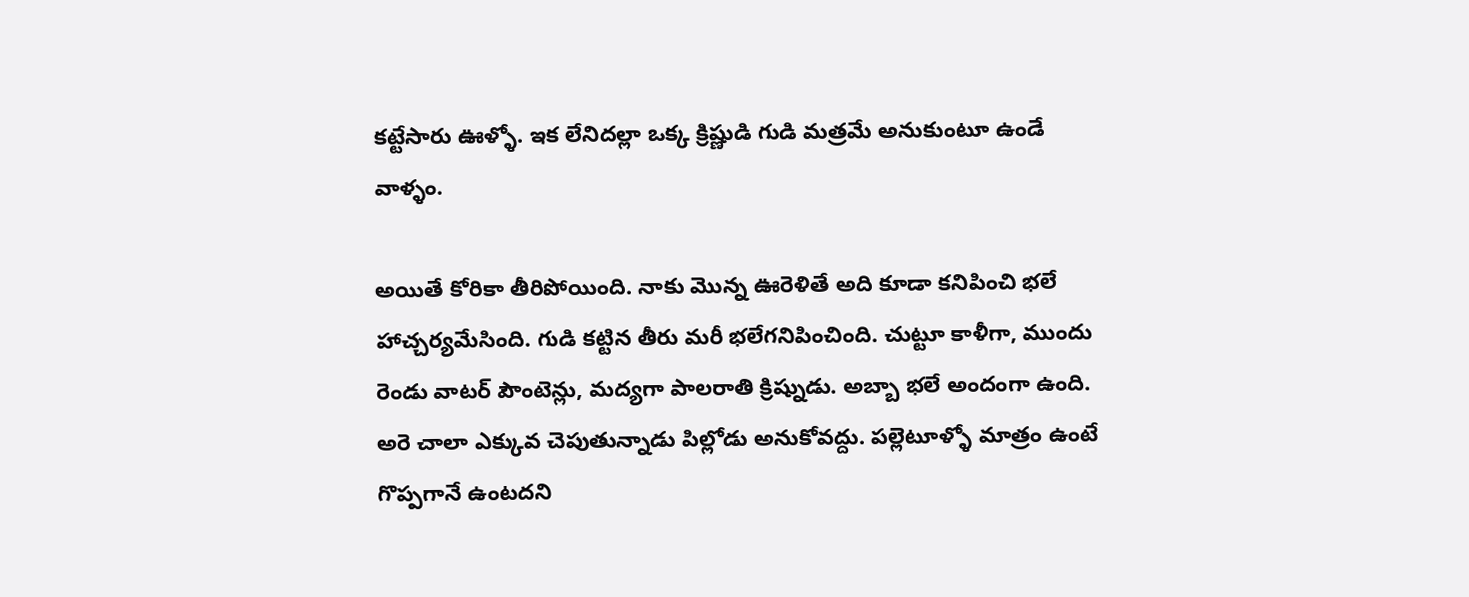కట్టేసారు ఊళ్ళో. ఇక లేనిదల్లా ఒక్క క్రిష్ణుడి గుడి మత్రమే అనుకుంటూ ఉండే వాళ్ళం.

అయితే కోరికా తీరిపోయింది. నాకు మొన్న ఊరెళితే అది కూడా కనిపించి భలే హాచ్చర్యమేసింది. గుడి కట్టిన తీరు మరీ భలేగనిపించింది. చుట్టూ కాళీగా, ముందు రెండు వాటర్ పౌంటెన్లు, మద్యగా పాలరాతి క్రిష్నుడు. అబ్బా భలే అందంగా ఉంది. అరె చాలా ఎక్కువ చెపుతున్నాడు పిల్లోడు అనుకోవద్దు. పల్లెటూళ్ళో మాత్రం ఉంటే గొప్పగానే ఉంటదని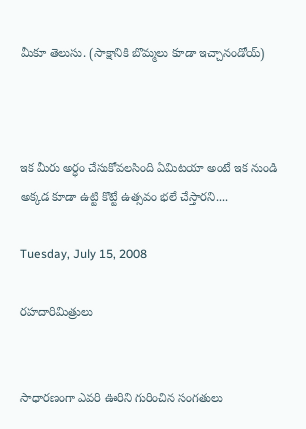మీకూ తెలుసు. (సాక్షానికి బొమ్మలు కూడా ఇచ్చానండోయ్)



ఇక మీరు అర్ధం చేసుకోవలసింది ఏమిటయా అంటే ఇక నుండి అక్కడ కూడా ఉట్టి కొట్టే ఉత్సవం భలే చేస్తారని....

Tuesday, July 15, 2008

రహదారిమిత్రులు


సాధారణంగా ఎవరి ఊరిని గురించిన సంగతులు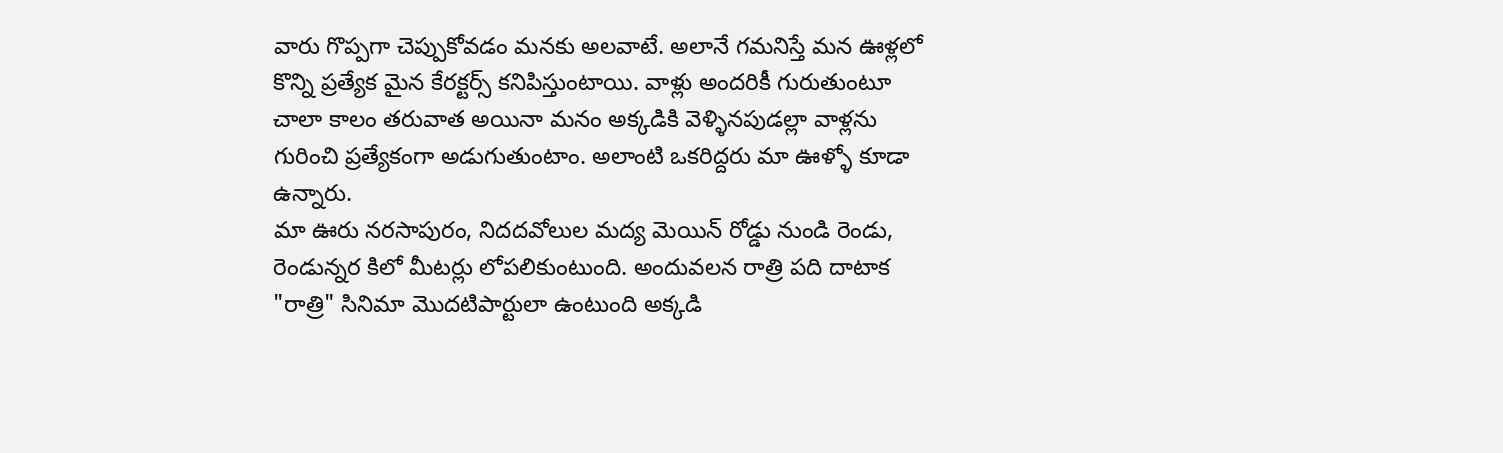వారు గొప్పగా చెప్పుకోవడం మనకు అలవాటే. అలానే గమనిస్తే మన ఊళ్లలో కొన్ని ప్రత్యేక మైన కేరక్టర్స్ కనిపిస్తుంటాయి. వాళ్లు అందరికీ గురుతుంటూ చాలా కాలం తరువాత అయినా మనం అక్కడికి వెళ్ళినపుడల్లా వాళ్లను గురించి ప్రత్యేకంగా అడుగుతుంటాం. అలాంటి ఒకరిద్దరు మా ఊళ్ళో కూడా ఉన్నారు.
మా ఊరు నరసాపురం, నిదదవోలుల మద్య మెయిన్ రోడ్డు నుండి రెండు, రెండున్నర కిలో మీటర్లు లోపలికుంటుంది. అందువలన రాత్రి పది దాటాక "రాత్రి" సినిమా మొదటిపార్టులా ఉంటుంది అక్కడి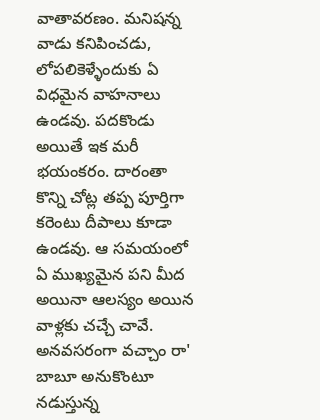వాతావరణం. మనిషన్న వాడు కనిపించడు, లోపలికెళ్ళేందుకు ఏ విధమైన వాహనాలు ఉండవు. పదకొండు అయితే ఇక మరీ భయంకరం. దారంతా కొన్ని చోట్ల తప్ప పూర్తిగా కరెంటు దీపాలు కూడా ఉండవు. ఆ సమయంలో ఏ ముఖ్యమైన పని మీద అయినా ఆలస్యం అయిన వాళ్లకు చచ్చే చావే.
అనవసరంగా వచ్చాం రా' బాబూ అనుకొంటూ నడుస్తున్న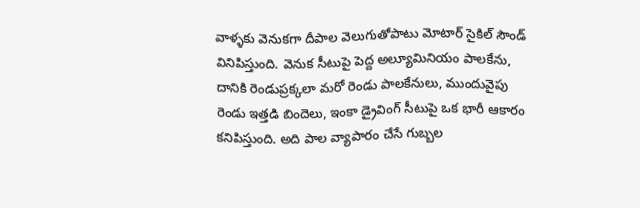వాళ్ళకు వెనుకగా దీపాల వెలుగుతోపాటు మోటార్ సైకిల్ సౌండ్ వినిపిస్తుంది. వెనుక సీటుపై పెద్ద అల్యూమినియం పాలకేను, దానికి రెండుప్రక్కలా మరో రెండు పాలకేనులు, ముందువైపు రెండు ఇత్తడి బిందెలు, ఇంకా డ్రైవింగ్ సీటుపై ఒక భారీ ఆకారం కనిపిస్తుంది. అది పాల వ్యాపారం చేసే గుబ్బల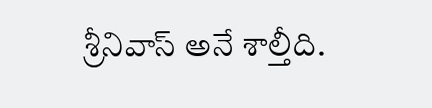శ్రీనివాస్ అనే శాల్తీది.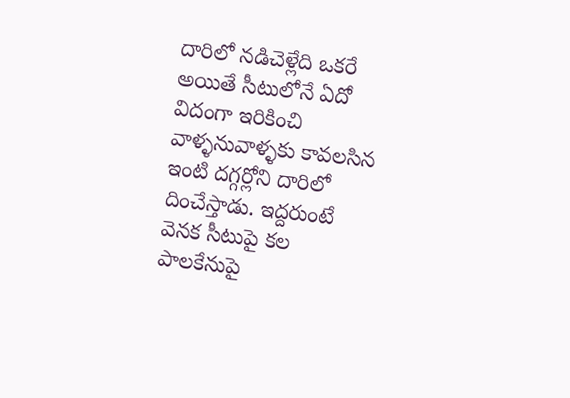దారిలో నడిచెళ్లేది ఒకరే అయితే సీటులోనే ఏదో విదంగా ఇరికించి వాళ్ళనువాళ్ళకు కావలసిన ఇంటి దగ్గర్లోని దారిలో దించేస్తాడు. ఇద్దరుంటే వెనక సీటుపై కల పాలకేనుపై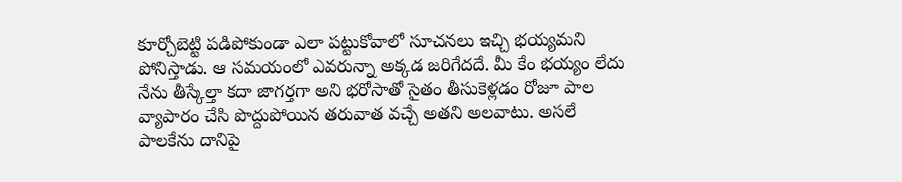కూర్చోబెట్టి పడిపోకుండా ఎలా పట్టుకోవాలో సూచనలు ఇచ్చి భయ్యమని పోనిస్తాడు. ఆ సమయంలో ఎవరున్నా అక్కడ జరిగేదదే. మీ కేం భయ్యం లేదు నేను తీస్కేల్తా కదా జాగర్తగా అని భరోసాతో సైతం తీసుకెళ్లడం రోజూ పాల వ్యాపారం చేసి పొద్దుపోయిన తరువాత వచ్చే అతని అలవాటు. అసలే పాలకేను దానిపై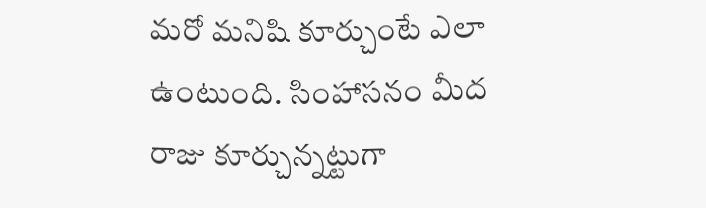మరో మనిషి కూర్చుంటే ఎలా ఉంటుంది. సింహాసనం మీద రాజు కూర్చున్నట్టుగా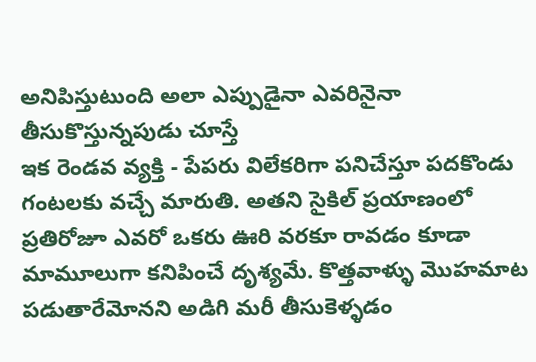అనిపిస్తుటుంది అలా ఎప్పుడైనా ఎవరినైనా తీసుకొస్తున్నపుడు చూస్తే
ఇక రెండవ వ్యక్తి - పేపరు విలేకరిగా పనిచేస్తూ పదకొండు గంటలకు వచ్చే మారుతి. అతని సైకిల్ ప్రయాణంలో ప్రతిరోజూ ఎవరో ఒకరు ఊరి వరకూ రావడం కూడా మామూలుగా కనిపించే దృశ్యమే. కొత్తవాళ్ళు మొహమాట పడుతారేమోనని అడిగి మరీ తీసుకెళ్ళడం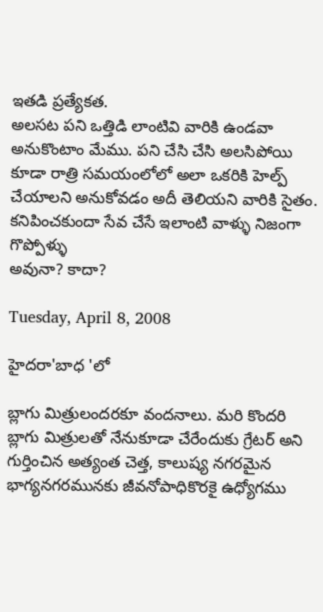ఇతడి ప్రత్యేకత.
అలసట పని ఒత్తిడి లాంటివి వారికి ఉండవా అనుకొంటాం మేము. పని చేసి చేసి అలసిపోయి కూడా రాత్రి సమయంలోలో అలా ఒకరికి హెల్ప్ చేయాలని అనుకోవడం అదీ తెలియని వారికి సైతం.
కనిపించకుందా సేవ చేసే ఇలాంటి వాళ్ళు నిజంగా గొప్పోళ్ళు
అవునా? కాదా?

Tuesday, April 8, 2008

హైదరా'బాధ 'లో

బ్లాగు మిత్రులందరకూ వందనాలు. మరి కొందరి బ్లాగు మిత్రులతో నేనుకూడా చేరేందుకు గ్రేటర్ అని గుర్తించిన అత్యంత చెత్త, కాలుష్య నగరమైన భాగ్యనగరమునకు జీవనోపాధికొరకై ఉధ్యోగము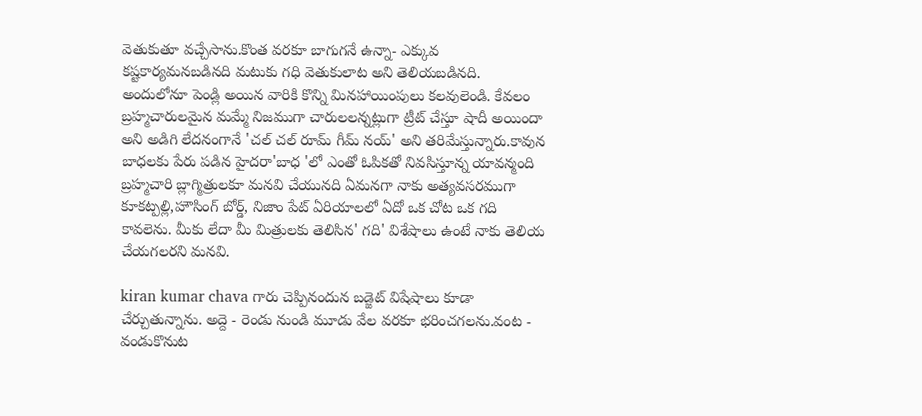వెతుకుతూ వచ్చేసాను.కొంత వరకూ బాగుగనే ఉన్నా- ఎక్కువ కష్టకార్యమనబడినది మటుకు గధి వెతుకులాట అని తెలియబడినది. అందులోనూ పెండ్లి అయిన వారికి కొన్ని మినహాయింపులు కలవులెండి. కేవలం బ్రహ్మచారులమైన మమ్మే నిజముగా చారులలన్నట్లుగా ట్రీట్ చేస్తూ షాదీ అయిందా అని అడిగి లేదనంగానే 'చల్ చల్ రూమ్ గీమ్ నయ్' అని తరిమేస్తున్నారు.కావున బాధలకు పేరు పడిన హైదరా'బాధ 'లో ఎంతో ఓపికతో నివసిస్తూన్న యావన్మంది బ్రహ్మచారి బ్లాగ్మిత్రులకూ మనవి చేయునది ఏమనగా నాకు అత్యవసరముగా కూకట్పల్లి,హౌసింగ్ బోర్డ్, నిజాం పేట్ ఏరియాలలో ఏదో ఒక చోట ఒక గది కావలెను. మీకు లేదా మీ మిత్రులకు తెలిసిన' గది' విశేషాలు ఉంటే నాకు తెలియ చేయగలరని మనవి.

kiran kumar chava గారు చెప్పినందున బడ్జెట్ విషేషాలు కూడా చేర్చుతున్నాను. అద్దె - రెండు నుండి మూడు వేల వరకూ భరించగలను.వంట - వండుకొనుట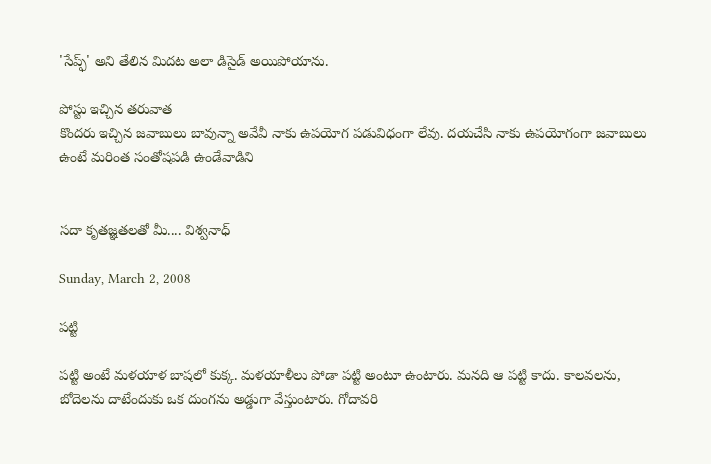'సేప్ఫ్' అని తేలిన మిదట అలా డిసైడ్ అయిపోయాను.

పోస్టు ఇచ్చిన తరువాత
కొందరు ఇచ్చిన జవాబులు బావున్నా అవేవీ నాకు ఉపయోగ పడువిధంగా లేవు. దయచేసి నాకు ఉపయోగంగా జవాబులు ఉంటే మరింత సంతోషపడి ఉండేవాడిని


సదా కృతజ్ఞతలతో మీ.... విశ్వనాధ్

Sunday, March 2, 2008

పట్టి

పట్టి అంటే మళయాళ బాషలో కుక్క. మళయాళీలు పోడా పట్టి అంటూ ఉంటారు. మనది ఆ పట్టి కాదు. కాలవలను, బోదెలను దాటేందుకు ఒక దుంగను అడ్డుగా వేస్తుంటారు. గోదావరి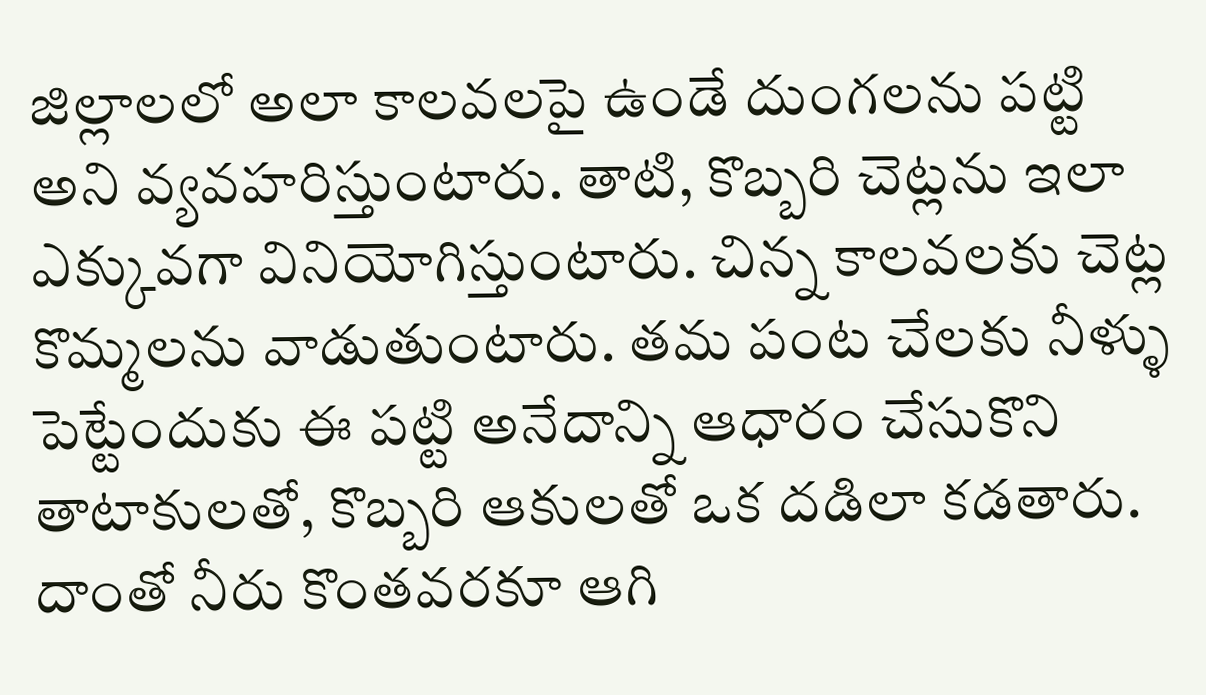జిల్లాలలో అలా కాలవలపై ఉండే దుంగలను పట్టి అని వ్యవహరిస్తుంటారు. తాటి, కొబ్బరి చెట్లను ఇలా ఎక్కువగా వినియోగిస్తుంటారు. చిన్న కాలవలకు చెట్ల కొమ్మలను వాడుతుంటారు. తమ పంట చేలకు నీళ్ళు పెట్టేందుకు ఈ పట్టి అనేదాన్ని ఆధారం చేసుకొని తాటాకులతో, కొబ్బరి ఆకులతో ఒక దడిలా కడతారు. దాంతో నీరు కొంతవరకూ ఆగి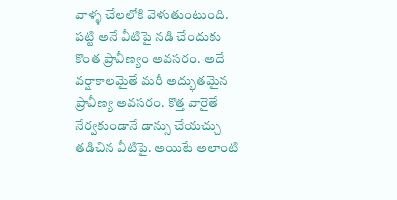వాళ్ళ చేలలోకి వెళుతుంటుంది. పట్టి అనే వీటిపై నడి చేందుకు కొంత ప్రావీణ్యం అవసరం. అదే వర్షాకాలమైతే మరీ అద్భుతమైన ప్రావీణ్య అవసరం. కొత్త వారైతే నేర్వకుండానే డాన్సు చేయచ్చు తడిచిన వీటిపై. అయిటే అలాంటి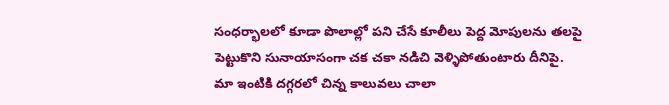సంధర్భాలలో కూడా పొలాల్లో పని చేసే కూలీలు పెద్ద మోపులను తలపై పెట్టుకొని సునాయాసంగా చక చకా నడిచి వెళ్ళిపోతుంటారు దీనిపై.
మా ఇంటికి దగ్గరలో చిన్న కాలువలు చాలా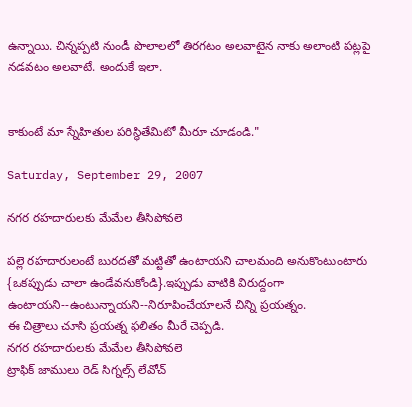ఉన్నాయి. చిన్నప్పటి నుండీ పొలాలలో తిరగటం అలవాటైన నాకు అలాంటి పట్లపై నడవటం అలవాటే. అందుకే ఇలా.


కాకుంటే మా స్నేహితుల పరిస్థితేమిటో మీరూ చూడండి."

Saturday, September 29, 2007

నగర రహదారులకు మేమేల తీసిపోవలె

పల్లె రహదారులంటే బురదతో మట్టితో ఉంటాయని చాలమంది అనుకొంటుంటారు {ఒకప్పుడు చాలా ఉండేవనుకోండి}.ఇప్పుడు వాటికి విరుద్దంగా ఉంటాయని--ఉంటున్నాయని--నిరూపించేయాలనే చిన్ని ప్రయత్నం.
ఈ చిత్రాలు చూసి ప్రయత్న ఫలితం మీరే చెప్పడి.
నగర రహదారులకు మేమేల తీసిపోవలె
ట్రాఫిక్ జాములు రెడ్ సిగ్నల్స్ లేవోచ్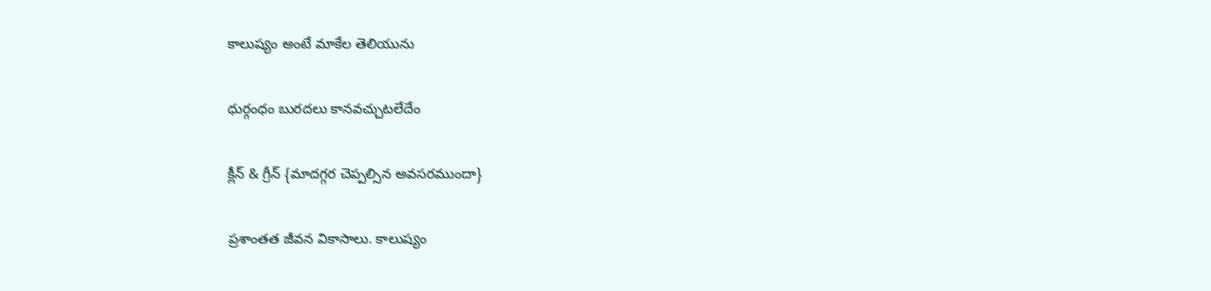కాలుష్యం అంటే మాకేల తెలియును

ధుర్గంధం బురదలు కానవచ్చుటలేదేం

క్లీన్ & గ్రీన్ {మాదగ్గర చెప్పల్సిన అవసరముందా}

ప్రశాంతత జీవన వికాసాలు. కాలుష్యం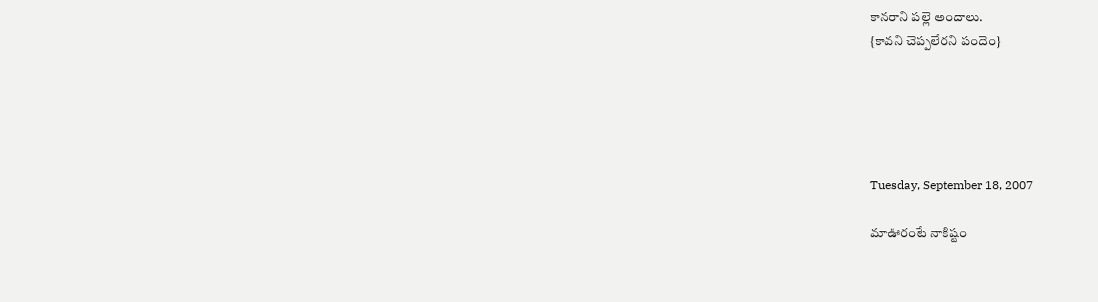కానరాని పల్లె అందాలు.
{కావని చెప్పలేరని పందెం}





Tuesday, September 18, 2007

మాఊరంటే నాకిష్టం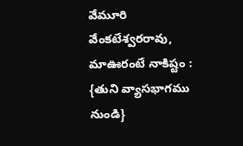వేమూరి వేంకటేశ్వరరావు, మాఊరంటే నాకిష్టం : {తుని వ్యాసభాగము నుండి}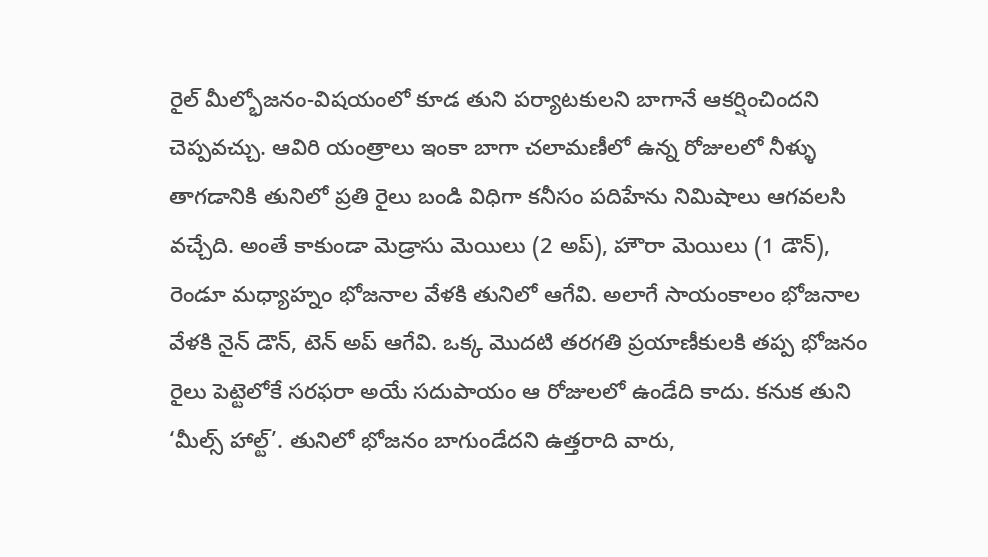రైల్ మీల్భోజనం-విషయంలో కూడ తుని పర్యాటకులని బాగానే ఆకర్షించిందని చెప్పవచ్చు. ఆవిరి యంత్రాలు ఇంకా బాగా చలామణీలో ఉన్న రోజులలో నీళ్ళు తాగడానికి తునిలో ప్రతి రైలు బండి విధిగా కనీసం పదిహేను నిమిషాలు ఆగవలసి వచ్చేది. అంతే కాకుండా మెడ్రాసు మెయిలు (2 అప్), హౌరా మెయిలు (1 డౌన్), రెండూ మధ్యాహ్నం భోజనాల వేళకి తునిలో ఆగేవి. అలాగే సాయంకాలం భోజనాల వేళకి నైన్ డౌన్, టెన్ అప్ ఆగేవి. ఒక్క మొదటి తరగతి ప్రయాణీకులకి తప్ప భోజనం రైలు పెట్టెలోకే సరఫరా అయే సదుపాయం ఆ రోజులలో ఉండేది కాదు. కనుక తుని ‘మీల్స్ హాల్ట్’. తునిలో భోజనం బాగుండేదని ఉత్తరాది వారు,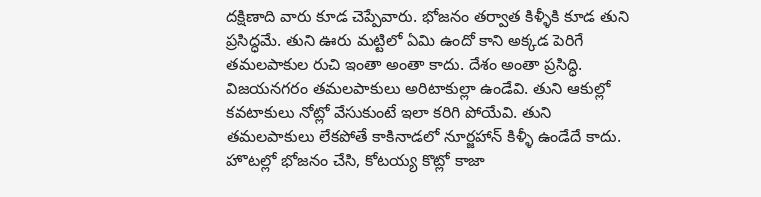దక్షిణాది వారు కూడ చెప్పేవారు. భోజనం తర్వాత కిళ్ళీకి కూడ తుని ప్రసిద్ధమే. తుని ఊరు మట్టిలో ఏమి ఉందో కాని అక్కడ పెరిగే తమలపాకుల రుచి ఇంతా అంతా కాదు. దేశం అంతా ప్రసిద్ధి. విజయనగరం తమలపాకులు అరిటాకుల్లా ఉండేవి. తుని ఆకుల్లో కవటాకులు నోట్లో వేసుకుంటే ఇలా కరిగి పోయేవి. తుని తమలపాకులు లేకపోతే కాకినాడలో నూర్జహాన్ కిళ్ళీ ఉండేదే కాదు. హొటల్లో భోజనం చేసి, కోటయ్య కొట్లో కాజా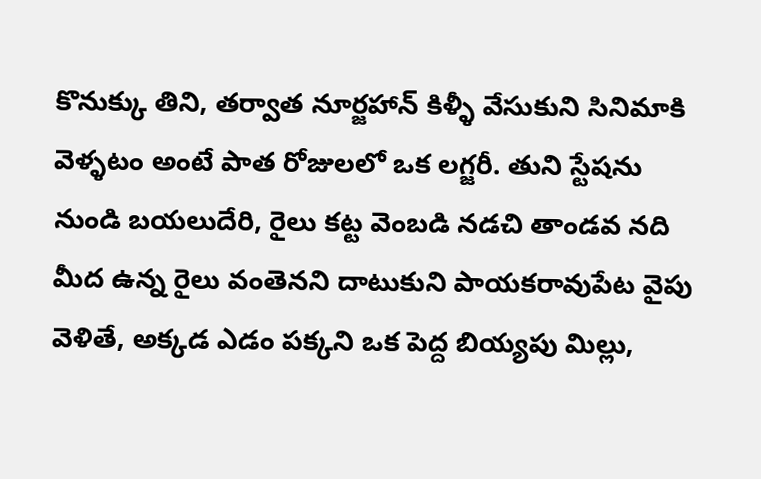కొనుక్కు తిని, తర్వాత నూర్జహాన్ కిళ్ళీ వేసుకుని సినిమాకి వెళ్ళటం అంటే పాత రోజులలో ఒక లగ్జరీ. తుని స్టేషను నుండి బయలుదేరి, రైలు కట్ట వెంబడి నడచి తాండవ నది మీద ఉన్న రైలు వంతెనని దాటుకుని పాయకరావుపేట వైపు వెళితే, అక్కడ ఎడం పక్కని ఒక పెద్ద బియ్యపు మిల్లు,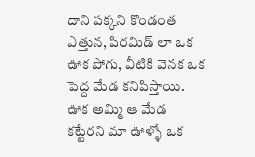దాని పక్కని కొండంత ఎత్తున, పిరమిడ్ లా ఒక ఊక పోగు, వీటికి వెనక ఒక పెద్ద మేడ కనిపిస్తాయి. ఊక అమ్మి ఆ మేడ కట్టేరని మా ఊళ్ళో ఒక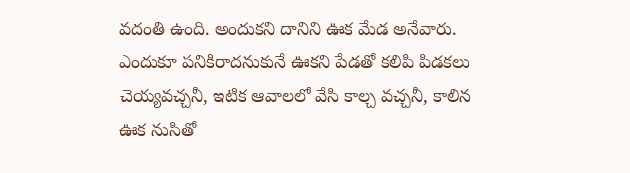వదంతి ఉంది. అందుకని దానిని ఊక మేడ అనేవారు. ఎందుకూ పనికిరాదనుకునే ఊకని పేడతో కలిపి పిడకలు చెయ్యవచ్చనీ, ఇటిక ఆవాలలో వేసి కాల్చ వచ్చనీ, కాలిన ఊక నుసితో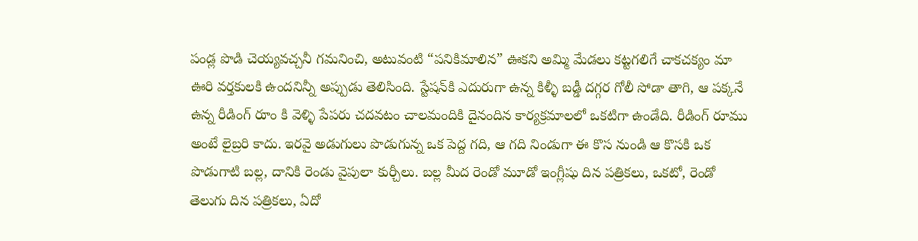పండ్ల పొడి చెయ్యవచ్చనీ గమనించి, అటువంటి “పనికిమాలిన” ఊకని అమ్మి మేడలు కట్టగలిగే చాకచక్యం మా ఊరి వర్తకులకి ఉందనిన్నీ అప్పుడు తెలిసింది. స్టేషన్‌కి ఎదురుగా ఉన్న కిళ్ళీ బడ్డీ దగ్గర గోలీ సోడా తాగి, ఆ పక్కనే ఉన్న రీడింగ్ రూం కి వెళ్ళి పేపరు చదవటం చాలమందికి దైనందిన కార్యక్రమాలలో ఒకటిగా ఉండేది. రీడింగ్ రూము అంటే లైబ్రరి కాదు. ఇరవై అడుగులు పొడుగున్న ఒక పెద్ద గది, ఆ గది నిండుగా ఈ కొస నుండి ఆ కొసకి ఒక పొడుగాటి బల్ల, దానికి రెండు వైపులా కుర్చీలు. బల్ల మీద రెండో మూడో ఇంగ్లీషు దిన పత్రికలు, ఒకటో, రెండో తెలుగు దిన పత్రికలు, ఏదో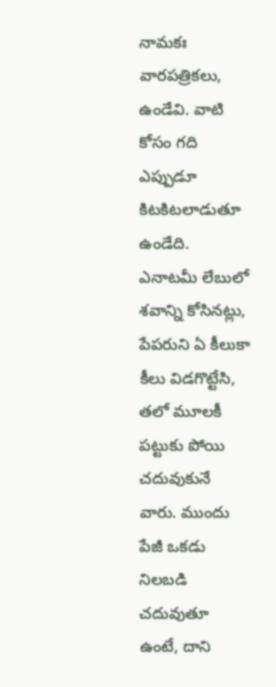నామకః వారపత్రికలు, ఉండేవి. వాటి కోసం గది ఎప్పుడూ కిటకిటలాడుతూ ఉండేది. ఎనాటమీ లేబులో శవాన్ని కోసినట్లు, పేపరుని ఏ కీలుకా కీలు విడగొట్టేసి, తలో మూలకీ పట్టుకు పోయి చదువుకునే వారు. ముందు పేజీ ఒకడు నిలబడి చదువుతూ ఉంటే, దాని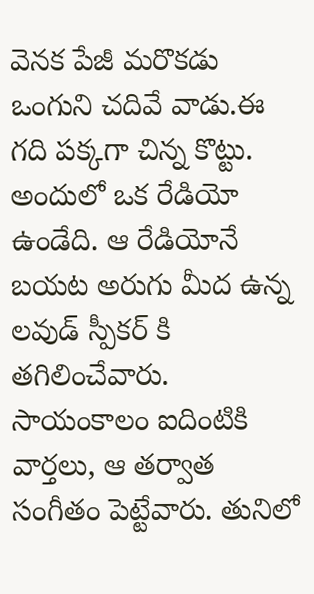వెనక పేజీ మరొకడు ఒంగుని చదివే వాడు.ఈ గది పక్కగా చిన్న కొట్టు. అందులో ఒక రేడియో ఉండేది. ఆ రేడియోనే బయట అరుగు మీద ఉన్న లవుడ్ స్పీకర్ కి తగిలించేవారు. సాయంకాలం ఐదింటికి వార్తలు, ఆ తర్వాత సంగీతం పెట్టేవారు. తునిలో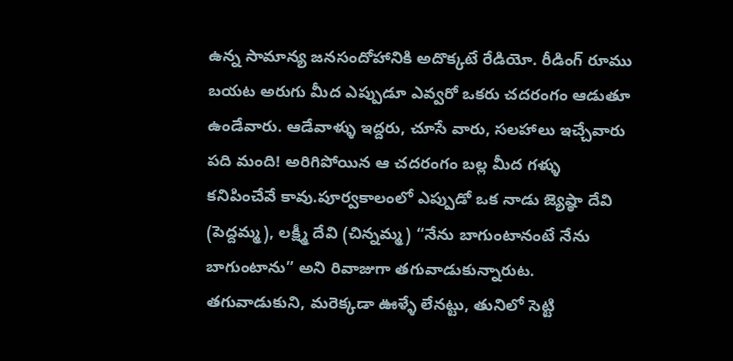ఉన్న సామాన్య జనసందోహానికి అదొక్కటే రేడియో. రీడింగ్ రూము బయట అరుగు మీద ఎప్పుడూ ఎవ్వరో ఒకరు చదరంగం ఆడుతూ ఉండేవారు. ఆడేవాళ్ళు ఇద్దరు, చూసే వారు, సలహాలు ఇచ్చేవారు పది మంది! అరిగిపోయిన ఆ చదరంగం బల్ల మీద గళ్ళు కనిపించేవే కావు.పూర్వకాలంలో ఎప్పుడో ఒక నాడు జ్యెష్ఠా దేవి (పెద్దమ్మ), లక్ష్మీ దేవి (చిన్నమ్మ) “నేను బాగుంటానంటే నేను బాగుంటాను” అని రివాజుగా తగువాడుకున్నారుట. తగువాడుకుని, మరెక్కడా ఊళ్ళే లేనట్టు, తునిలో సెట్టి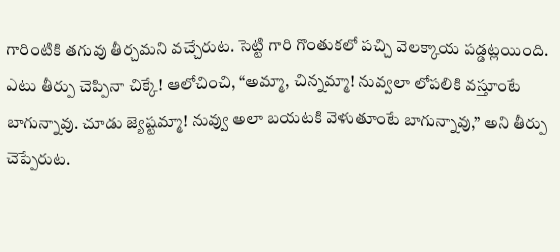గారింటికి తగువు తీర్చమని వచ్చేరుట. సెట్టి గారి గొంతుకలో పచ్చి వెలక్కాయ పడ్డట్లయింది. ఎటు తీర్పు చెప్పినా చిక్కే! ఆలోచించి, “అమ్మా, చిన్నమ్మా! నువ్వలా లోపలికి వస్తూంటే బాగున్నావు. చూడు జ్యెష్టమ్మా! నువ్వు అలా బయటకి వెళుతూంటే బాగున్నావు,” అని తీర్పు చెప్పేరుట.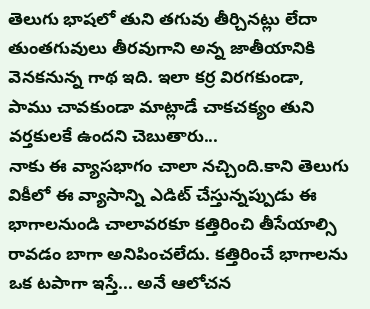తెలుగు భాషలో తుని తగువు తీర్చినట్లు లేదా తుంతగువులు తీరవుగాని అన్న జాతీయానికి వెనకనున్న గాథ ఇది. ఇలా కర్ర విరగకుండా, పాము చావకుండా మాట్లాడే చాకచక్యం తుని వర్తకులకే ఉందని చెబుతారు...
నాకు ఈ వ్యాసభాగం చాలా నచ్చింది.కాని తెలుగు వికీలో ఈ వ్యాసాన్ని ఎడిట్ చేస్తున్నప్పుడు ఈ భాగాలనుండి చాలావరకూ కత్తిరించి తీసేయాల్సి రావడం బాగా అనిపించలేదు. కత్తిరించే భాగాలను ఒక టపాగా ఇస్తే... అనే ఆలోచన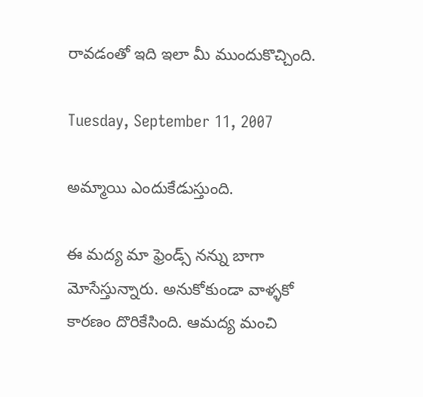రావడంతో ఇది ఇలా మీ ముందుకొచ్చింది.

Tuesday, September 11, 2007

అమ్మాయి ఎందుకేడుస్తుంది.

ఈ మద్య మా ఫ్రెండ్స్ నన్ను బాగా మోసేస్తున్నారు. అనుకోకుండా వాళ్ళకో కారణం దొరికేసింది. ఆమద్య మంచి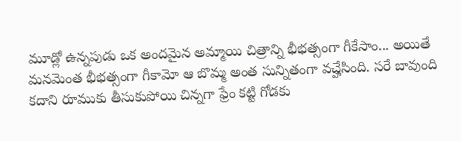మూడ్లో ఉన్నపుడు ఒక అందమైన అమ్మాయి చిత్రాన్ని భీభత్సంగా గీకేసాం... అయితే మనమెంత భీభత్సంగా గీకామో ఆ బొమ్మ అంత సున్నితంగా వచ్హేసింది. సరే బావుంది కదాని రూముకు తీసుకుపోయి చిన్నగా ఫ్రేం కట్టి గోడకు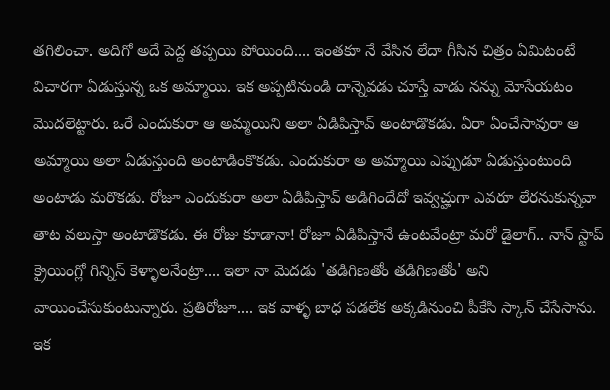తగిలించా. అదిగో అదే పెద్ద తప్పయి పోయింది.... ఇంతకూ నే వేసిన లేదా గీసిన చిత్రం ఏమిటంటే విచారగా ఏడుస్తున్న ఒక అమ్మాయి. ఇక అప్పటినుండి దాన్నెవడు చూస్తే వాడు నన్ను మోసేయటం మొదలెట్టారు. ఒరే ఎందుకురా ఆ అమ్మయిని అలా ఏడిపిస్తావ్ అంటాడొకడు. ఏరా ఏంచేసావురా ఆ అమ్మాయి అలా ఏడుస్తుంది అంటాడింకొకడు. ఎందుకురా అ అమ్మాయి ఎప్పుడూ ఏడుస్తుంటుంది అంటాడు మరొకడు. రోజూ ఎందుకురా అలా ఏడిపిస్తావ్ అడిగిందేదో ఇవ్వచ్హుగా ఎవరూ లేరనుకున్నవా తాట వలుస్తా అంటాడొకడు. ఈ రోజు కూడానా! రోజూ ఏడిపిస్తానే ఉంటవేంట్రా మరో డైలాగ్.. నాన్ స్టాప్ క్రైయింగ్లో గిన్నిస్ కెళ్ళాలనేంట్రా.... ఇలా నా మెదడు 'తడిగిణతోం తడిగిణతోం' అని వాయించేసుకుంటున్నారు. ప్రతిరోజూ.... ఇక వాళ్ళ బాధ పడలేక అక్కడినుంచి పీకేసి స్కాన్ చేసేసాను. ఇక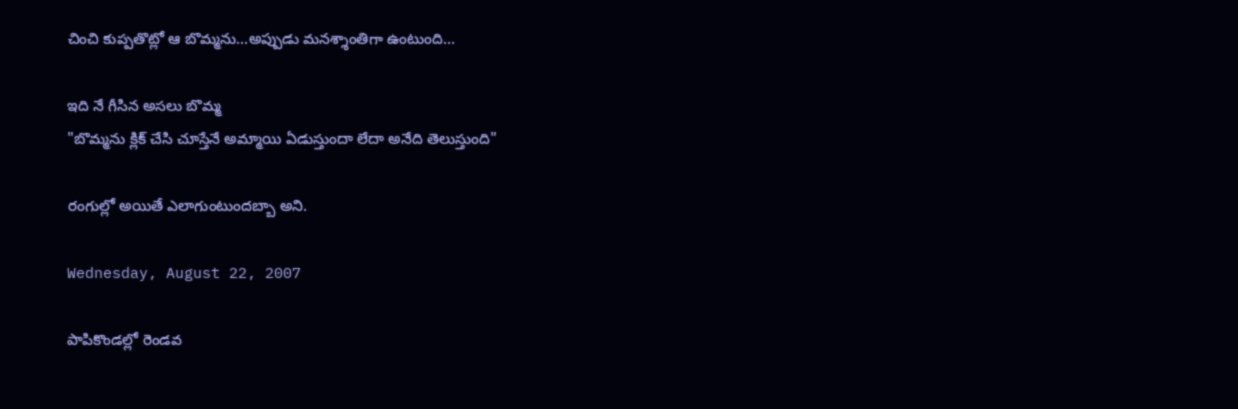చించి కుప్పతొట్లో ఆ బొమ్మను...అప్పుడు మనశ్శాంతిగా ఉంటుంది...

ఇది నే గీసిన అసలు బొమ్మ
"బొమ్మను క్లిక్ చేసి చూస్తేనే అమ్మాయి ఏడుస్తుందా లేదా అనేది తెలుస్తుంది"

రంగుల్లో అయితే ఎలాగుంటుందబ్బా అని.

Wednesday, August 22, 2007

పాపికొండల్లో రెండవ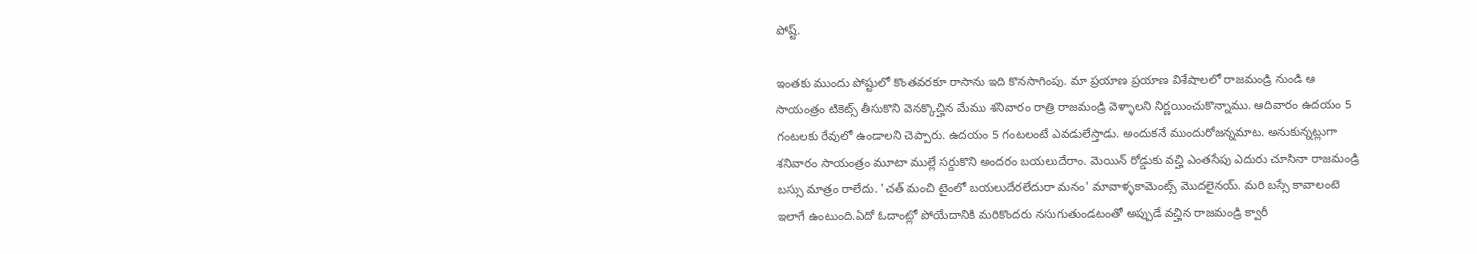పోష్ట్.

ఇంతకు ముందు పోష్టులో కొంతవరకూ రాసాను ఇది కొనసాగింపు. మా ప్రయాణ ప్రయాణ విశేషాలలో రాజమండ్రి నుండి ఆ సాయంత్రం టికెట్స్ తీసుకొని వెనక్కొచ్హిన మేము శనివారం రాత్రి రాజమండ్రి వెళ్ళాలని నిర్ణయించుకొన్నాము. ఆదివారం ఉదయం 5 గంటలకు రేవులో ఉండాలని చెప్పారు. ఉదయం 5 గంటలంటే ఎవడులేస్తాడు. అందుకనే ముందురోజన్నమాట. అనుకున్నట్లుగా శనివారం సాయంత్రం మూటా ముల్లే సర్దుకొని అందరం బయలుదేరాం. మెయిన్ రోడ్డుకు వచ్హి ఎంతసేపు ఎదురు చూసినా రాజమండ్రి బస్సు మాత్రం రాలేదు. 'చత్ మంచి టైంలో బయలుదేరలేదురా మనం' మావాళ్ళకామెంట్స్ మొదలైనయ్. మరి బస్సే కావాలంటె ఇలాగే ఉంటుంది.ఏదో ఓదాంట్లో పోయేదానికి మరికొందరు నసుగుతుండటంతో అప్పుడే వచ్హిన రాజమండ్రి క్వారీ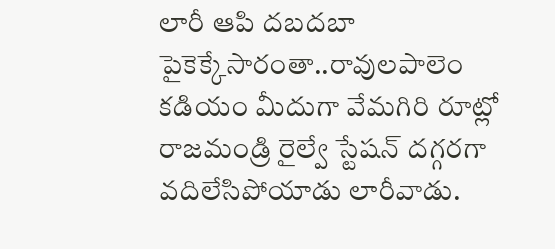లారీ ఆపి దబదబా పైకెక్కేసారంతా..రావులపాలెం కడియం మీదుగా వేమగిరి రూట్లో రాజమండ్రి రైల్వే స్టేషన్ దగ్గరగా వదిలేసిపోయాడు లారీవాడు.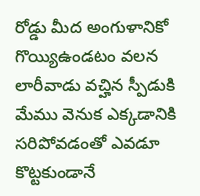రోడ్డు మీద అంగుళానికో గొయ్యిఉండటం వలన లారీవాడు వచ్హిన స్పీడుకి మేము వెనుక ఎక్కడానికి సరిపోవడంతో ఎవడూ కొట్టకుండానే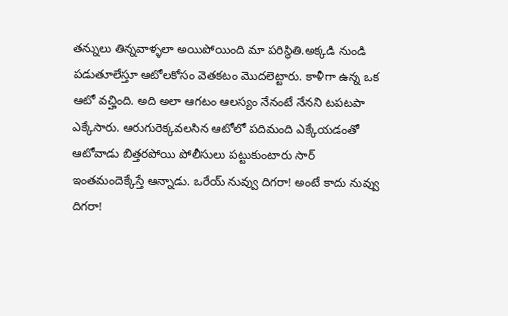తన్నులు తిన్నవాళ్ళలా అయిపోయింది మా పరిస్థితి.అక్కడి నుండి పడుతూలేస్తూ ఆటోలకోసం వెతకటం మొదలెట్టారు. కాళీగా ఉన్న ఒక ఆటో వచ్హింది. అది అలా ఆగటం ఆలస్యం నేనంటే నేనని టపటపా ఎక్కేసారు. ఆరుగురెక్కవలసిన ఆటోలో పదిమంది ఎక్కేయడంతో ఆటోవాడు బిత్తరపోయి పోలీసులు పట్టుకుంటారు సార్ ఇంతమందెక్కేస్తే ఆన్నాడు. ఒరేయ్ నువ్వు దిగరా! అంటే కాదు నువ్వు దిగరా!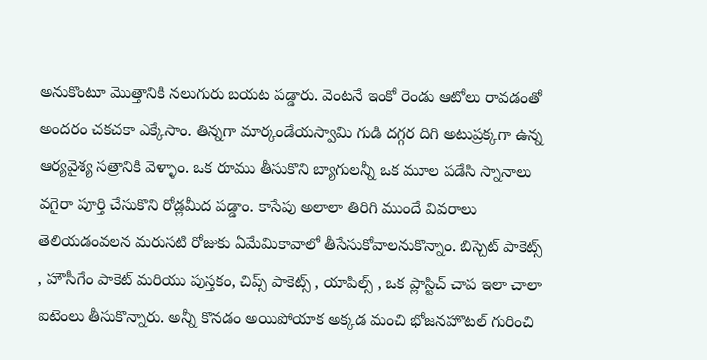అనుకొంటూ మొత్తానికి నలుగురు బయట పడ్డారు. వెంటనే ఇంకో రెండు ఆటోలు రావడంతో అందరం చకచకా ఎక్కేసాం. తిన్నగా మార్కండేయస్వామి గుడి దగ్గర దిగి అటుప్రక్కగా ఉన్న ఆర్యవైశ్య సత్రానికి వెళ్ళాం. ఒక రూము తీసుకొని బ్యాగులన్నీ ఒక మూల పడేసి స్నానాలు వగైరా పూర్తి చేసుకొని రోడ్లమీద పడ్డాం. కాసేపు అలాలా తిరిగి ముందే వివరాలు తెలియడంవలన మరుసటి రోజుకు ఏమేమికావాలో తీసేసుకోవాలనుకొన్నాం. బిస్చెట్ పాకెట్స్ , హౌసీగేం పాకెట్ మరియు పుస్తకం, చిప్స్ పాకెట్స్ , యాపిల్స్ , ఒక ప్లాస్టిచ్ చాప ఇలా చాలా ఐటెంలు తీసుకొన్నారు. అన్నీ కొనడం అయిపోయాక అక్కడ మంచి భోజనహొటల్ గురించి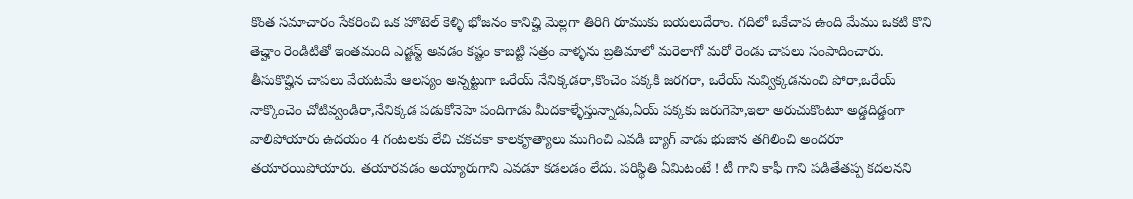కొంత సమాచారం సేకరించి ఒక హొటెల్ కెళ్ళి భోజనం కానిచ్హి మెల్లగా తిరిగి రూముకు బయలుదేరాం. గదిలో ఒకేచాప ఉంది మేము ఒకటి కొని తెచ్హాం రెండిటితో ఇంతమంది ఎడ్జస్ట్ అవడం కష్టం కాబట్టి సత్రం వాళ్ళను బ్రతిమాలో మరెలాగో మరో రెండు చాపలు సంపాదించారు. తీసుకొచ్హిన చాపలు వేయటమే ఆలస్యం అన్నట్టుగా ఒరేయ్ నేనిక్కడరా,కొంచెం పక్కకి జరగరా, ఒరేయ్ నువ్విక్కడనుంచి పోరా,ఒరేయ్ నాక్కొంచెం చోటివ్వండిరా,నేనిక్కడ పడుకోనెహె పందిగాడు మీదకాళ్ళేస్తున్నాడు,ఏయ్ పక్కకు జరుగెహె,ఇలా అరుచుకొంటూ అడ్డదిడ్డంగా వాలిపోయారు ఉదయం 4 గంటలకు లేచి చకచకా కాలకౄత్యాలు ముగించి ఎవడి బ్యాగ్ వాడు భుజాన తగిలించి అందరూ తయారయిపోయారు. తయారవడం అయ్యారుగాని ఎవడూ కడలడం లేదు. పరిస్థితి ఏమిటంటే ! టీ గాని కాఫీ గాని పడితేతప్ప కదలనని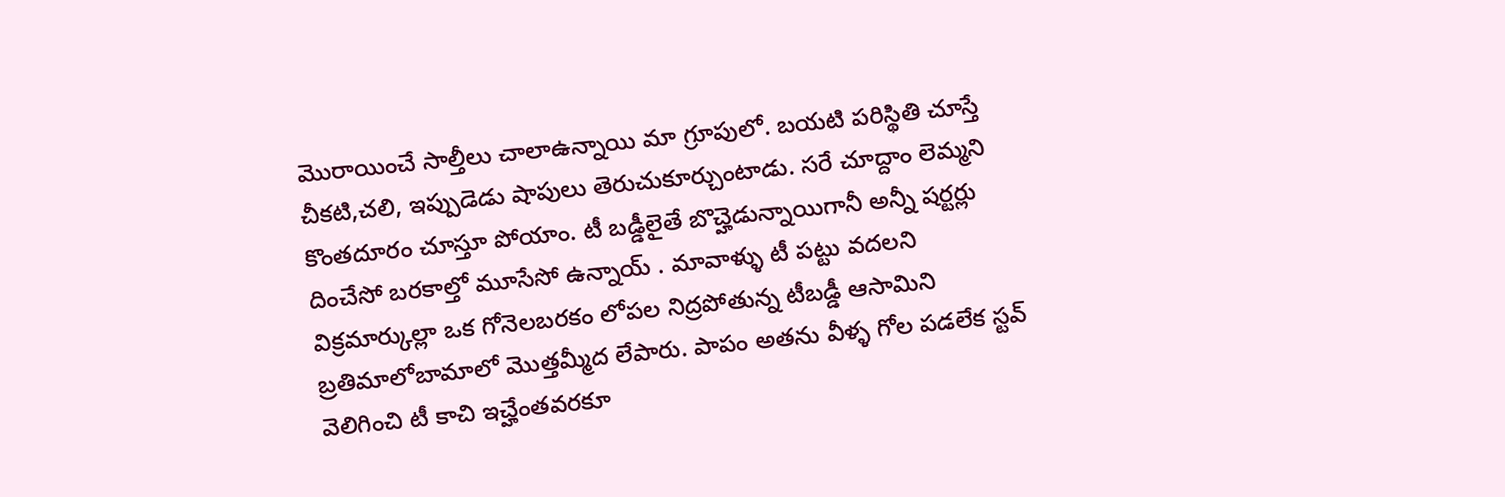మొరాయించే సాల్తీలు చాలాఉన్నాయి మా గ్రూపులో. బయటి పరిస్థితి చూస్తే చీకటి,చలి, ఇప్పుడెడు షాపులు తెరుచుకూర్చుంటాడు. సరే చూద్దాం లెమ్మని కొంతదూరం చూస్తూ పోయాం. టీ బడ్డీలైతే బొచ్హెడున్నాయిగానీ అన్నీ షర్టర్లు దించేసో బరకాల్తో మూసేసో ఉన్నాయ్ . మావాళ్ళు టీ పట్టు వదలని విక్రమార్కుల్లా ఒక గోనెలబరకం లోపల నిద్రపోతున్న టీబడ్డీ ఆసామిని బ్రతిమాలోబామాలో మొత్తమ్మీద లేపారు. పాపం అతను వీళ్ళ గోల పడలేక స్టవ్ వెలిగించి టీ కాచి ఇచ్హేంతవరకూ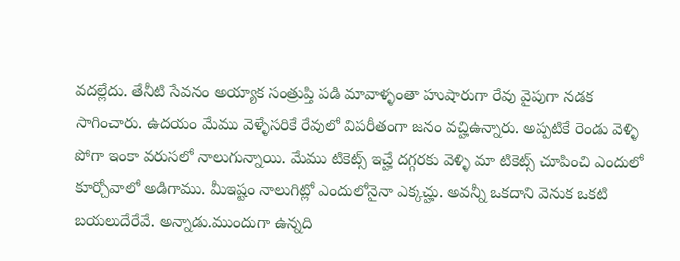వదల్లేదు. తేనీటి సేవనం అయ్యాక సంత్రుప్తి పడి మావాళ్ళంతా హుషారుగా రేవు వైపుగా నడక సాగించారు. ఉదయం మేము వెళ్ళేసరికే రేవులో విపరీతంగా జనం వచ్హిఉన్నారు. అప్పటికే రెండు వెళ్ళి పోగా ఇంకా వరుసలో నాలుగున్నాయి. మేము టికెట్స్ ఇచ్హే దగ్గరకు వెళ్ళి మా టికెట్స్ చూపించి ఎందులో కూర్చోవాలో అడిగాము. మీఇష్టం నాలుగిట్లో ఎందులోనైనా ఎక్కచ్హు. అవన్నీ ఒకదాని వెనుక ఒకటి బయలుదేరేవే. అన్నాడు.ముందుగా ఉన్నది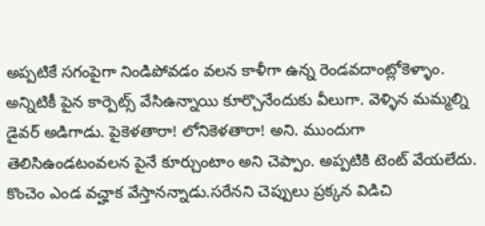అప్పటికే సగంపైగా నిండిపోవడం వలన కాళీగా ఉన్న రెండవదాంట్లోకెళ్ళాం. అన్నిటికీ పైన కార్పెట్స్ వేసిఉన్నాయి కూర్చొనేందుకు వీలుగా. వెళ్ళిన మమ్మల్ని డైవర్ అడిగాడు. పైకెళతారా! లోనికెళతారా! అని. ముందుగా తెలిసిఉండటంవలన పైనే కూర్చుంటాం అని చెప్పాం. అప్పటికి టెంట్ వేయలేదు. కొంచెం ఎండ వచ్హాక వేస్తానన్నాడు.సరేనని చెప్పులు ప్రక్కన విడిచి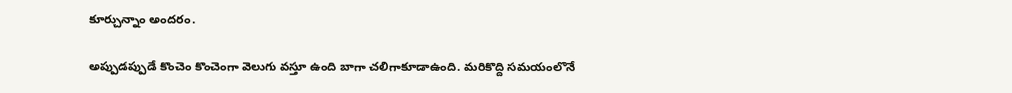కూర్చున్నాం అందరం.

అప్పుడప్పుడే కొంచెం కొంచెంగా వెలుగు వస్తూ ఉంది బాగా చలిగాకూడాఉంది. మరికొద్ది సమయంలొనే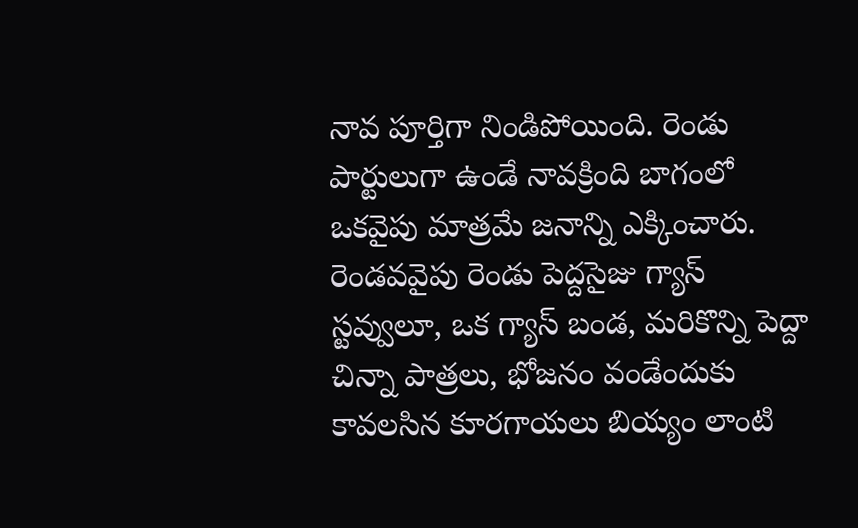నావ పూర్తిగా నిండిపోయింది. రెండు పార్టులుగా ఉండే నావక్రింది బాగంలో ఒకవైపు మాత్రమే జనాన్ని ఎక్కించారు. రెండవవైపు రెండు పెద్దసైజు గ్యాస్ స్టవ్వులూ, ఒక గ్యాస్ బండ, మరికొన్ని పెద్దా చిన్నా పాత్రలు, భోజనం వండేందుకు కావలసిన కూరగాయలు బియ్యం లాంటి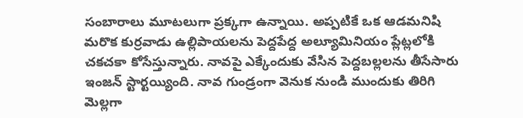సంబారాలు మూటలుగా ప్రక్కగా ఉన్నాయి. అప్పటికే ఒక ఆడమనిషి మరొక కుర్రవాడు ఉల్లిపాయలను పెద్దపేద్ద అల్యూమినియం ప్లేట్లలోకి చకచకా కోసేస్తున్నారు. నావపై ఎక్కేందుకు వేసిన పెద్దబల్లలను తీసేసారు ఇంజన్ స్టార్టయ్యింది. నావ గుండ్రంగా వెనుక నుండి ముందుకు తిరిగి మెల్లగా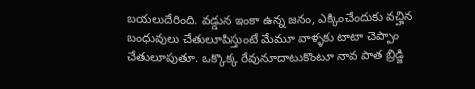బయలుదేరింది. వడ్డున ఇంకా ఉన్న జనం, ఎక్కించేందుకు వచ్హిన బంధువులు చేతులూపిస్తుంటే మేమూ వాళ్ళకు టాటా చెప్పాం చేతులూపుతూ. ఒక్కొక్క రేవునూదాటుకొంటూ నావ పాత బ్రిడ్జి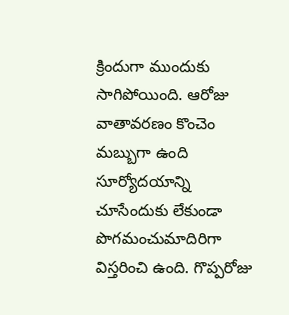క్రిందుగా ముందుకు సాగిపోయింది. ఆరోజు వాతావరణం కొంచెం మబ్బుగా ఉంది సూర్యోదయాన్ని చూసేందుకు లేకుండా పొగమంచుమాదిరిగా విస్తరించి ఉంది. గొప్పరోజు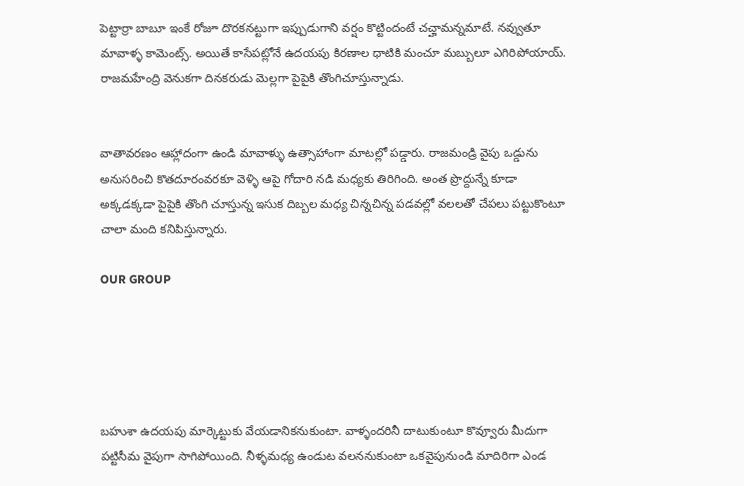పెట్టార్రా బాబూ ఇంకే రోజూ దొరకనట్టుగా ఇప్పుడుగాని వర్షం కొట్టిందంటే చచ్హామన్నమాటే. నవ్వుతూ మావాళ్ళ కామెంట్స్. అయితే కాసేపట్లోనే ఉదయపు కిరణాల ధాటికి మంచూ మబ్బులూ ఎగిరిపోయాయ్. రాజమహేంద్రి వెనుకగా దినకరుడు మెల్లగా పైపైకి తొంగిచూస్తున్నాడు.


వాతావరణం ఆహ్లాదంగా ఉండి మావాళ్ళు ఉత్సాహాంగా మాటల్లో పడ్డారు. రాజమండ్రి వైపు ఒడ్డును అనుసరించి కొతదూరంవరకూ వెళ్ళి ఆపై గోదారి నడి మధ్యకు తిరిగింది. అంత ప్రొద్దున్నే కూడా అక్కడక్కడా పైపైకి తొంగి చూస్తున్న ఇసుక దిబ్బల మధ్య చిన్నచిన్న పడవల్లో వలలతో చేపలు పట్టుకొంటూ చాలా మంది కనిపిస్తున్నారు.

OUR GROUP





బహుశా ఉదయపు మార్కెట్టుకు వేయడానికనుకుంటా. వాళ్ళందరినీ దాటుకుంటూ కొవ్వూరు మీదుగా పట్టిసీమ వైపుగా సాగిపోయింది. నీళ్ళమధ్య ఉండుట వలననుకుంటా ఒకవైపునుండి మాదిరిగా ఎండ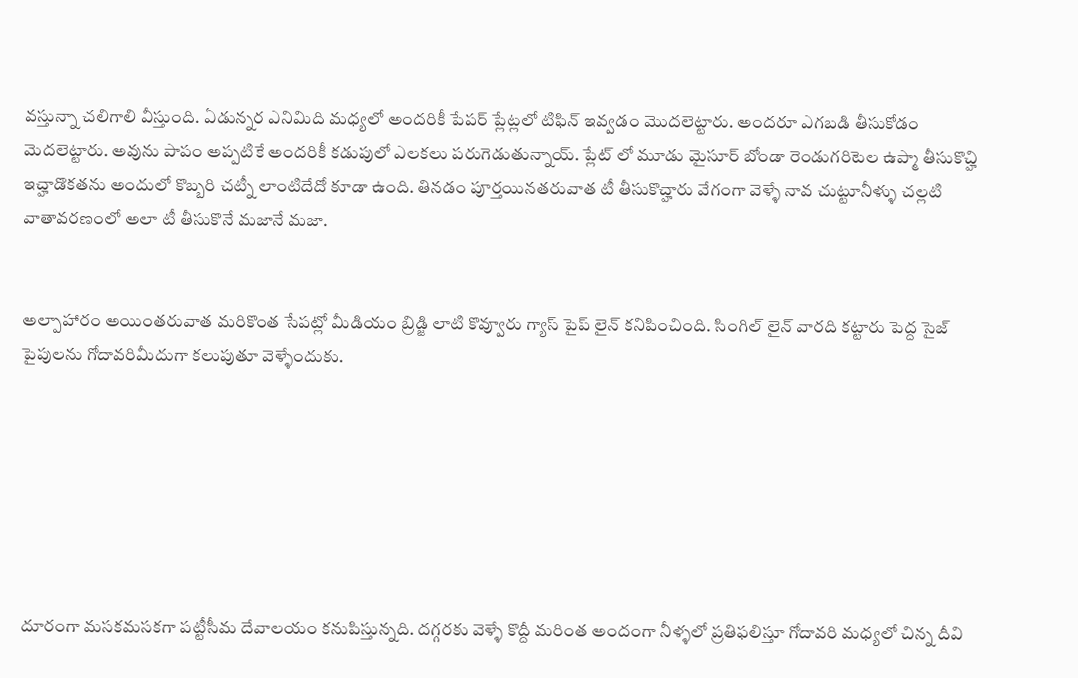వస్తున్నా చలిగాలి వీస్తుంది. ఏడున్నర ఎనిమిది మధ్యలో అందరికీ పేపర్ ప్లేట్లలో టిఫిన్ ఇవ్వడం మొదలెట్టారు. అందరూ ఎగబడి తీసుకోడం మెదలెట్టారు. అవును పాపం అప్పటికే అందరికీ కడుపులో ఎలకలు పరుగెడుతున్నాయ్. ప్లేట్ లో మూడు మైసూర్ బోండా రెండుగరిటెల ఉప్మా తీసుకొచ్హి ఇచ్హాడొకతను అందులో కొబ్బరి చట్నీ లాంటిదేదో కూడా ఉంది. తినడం పూర్తయినతరువాత టీ తీసుకొచ్హారు వేగంగా వెళ్ళే నావ చుట్టూనీళ్ళు చల్లటి వాతావరణంలో అలా టీ తీసుకొనే మజానే మజా.


అల్పాహారం అయింతరువాత మరికొంత సేపట్లో మీడియం బ్రిడ్జి లాటి కొవ్వూరు గ్యాస్ పైప్ లైన్ కనిపించింది. సింగిల్ లైన్ వారది కట్టారు పెద్ద సైజ్ పైపులను గోదావరిమీదుగా కలుపుతూ వెళ్ళేందుకు.







దూరంగా మసకమసకగా పట్టీసీమ దేవాలయం కనుపిస్తున్నది. దగ్గరకు వెళ్ళే కొద్దీ మరింత అందంగా నీళ్ళలో ప్రతిఫలిస్తూ గోదావరి మధ్యలో చిన్న దీవి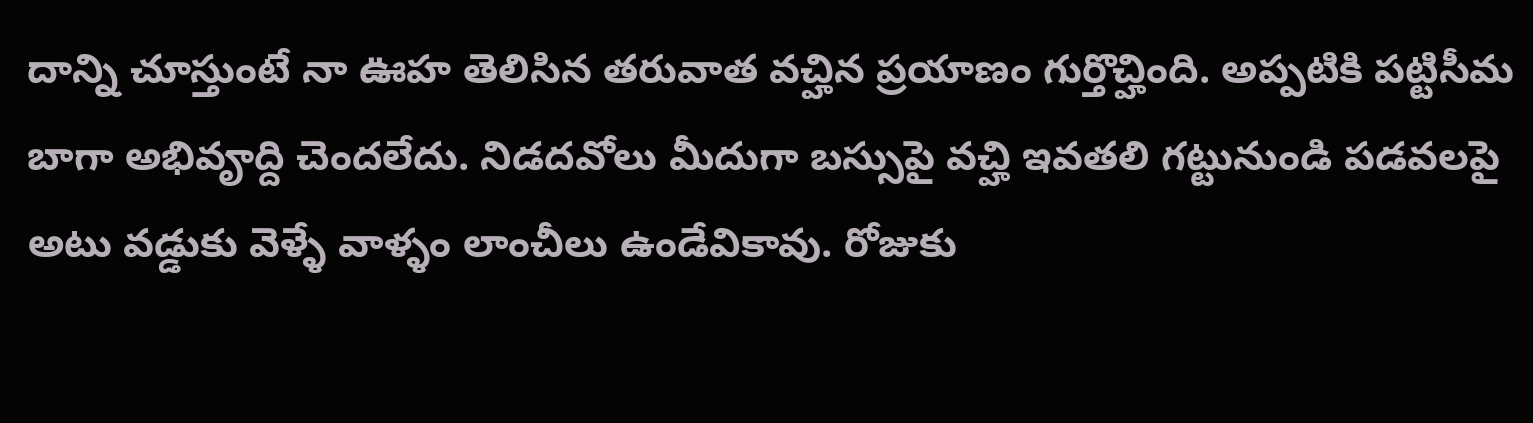దాన్ని చూస్తుంటే నా ఊహ తెలిసిన తరువాత వచ్హిన ప్రయాణం గుర్తొచ్హింది. అప్పటికి పట్టిసీమ బాగా అభివౄద్ది చెందలేదు. నిడదవోలు మీదుగా బస్సుపై వచ్హి ఇవతలి గట్టునుండి పడవలపై అటు వడ్డుకు వెళ్ళే వాళ్ళం లాంచీలు ఉండేవికావు. రోజుకు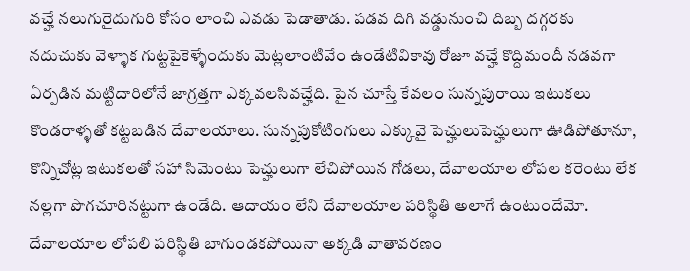వచ్హే నలుగురైదుగురి కోసం లాంచి ఎవడు పెడాతాడు. పడవ దిగి వడ్డునుంచి దిబ్బ దగ్గరకు నదుచుకు వెళ్ళాక గుట్టపైకెళ్ళేందుకు మెట్లలాంటివేం ఉండేటివికావు రోజూ వచ్హే కొద్దిమందీ నడవగా ఏర్పడిన మట్టిదారిలోనే జాగ్రత్తగా ఎక్కవలసివచ్హేది. పైన చూస్తే కేవలం సున్నపురాయి ఇటుకలు కొండరాళ్ళతో కట్టబడిన దేవాలయాలు. సున్నపుకోటింగులు ఎక్కువై పెచ్హులుపెచ్హులుగా ఊడిపోతూనూ, కొన్నిచోట్ల ఇటుకలతో సహా సిమెంటు పెచ్హులుగా లేచిపోయిన గోడలు, దేవాలయాల లోపల కరెంటు లేక నల్లగా పొగచూరినట్టుగా ఉండేది. ఆదాయం లేని దేవాలయాల పరిస్థితి అలాగే ఉంటుందేమో. దేవాలయాల లోపలి పరిస్థితి బాగుండకపోయినా అక్కడి వాతావరణం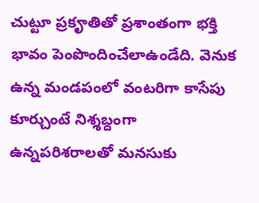చుట్టూ ప్రకౄతితో ప్రశాంతంగా భక్తి భావం పెంపొందించేలాఉండేది. వెనుక ఉన్న మండపంలో వంటరిగా కాసేపు కూర్చుంటే నిశ్శబ్దంగా ఉన్నపరిశరాలతో మనసుకు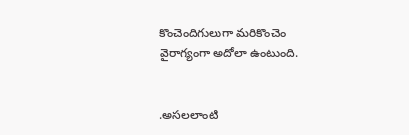కొంచెందిగులుగా మరికొంచెం వైరాగ్యంగా అదోలా ఉంటుంది.


.అసలలాంటి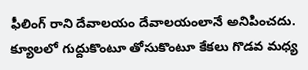ఫీలింగ్ రాని దేవాలయం దేవాలయంలానే అనిపించదు. క్యూలలో గుద్దుకొంటూ తోసుకొంటూ కేకలు గొడవ మధ్య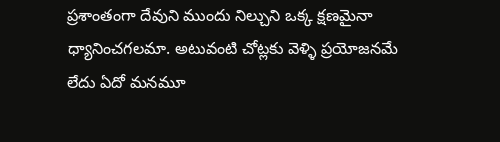ప్రశాంతంగా దేవుని ముందు నిల్చుని ఒక్క క్షణమైనా ధ్యానించగలమా. అటువంటి చోట్లకు వెళ్ళి ప్రయోజనమే లేదు ఏదో మనమూ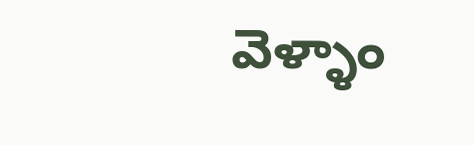వెళ్ళాం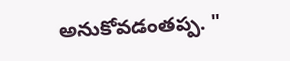అనుకోవడంతప్ప. "